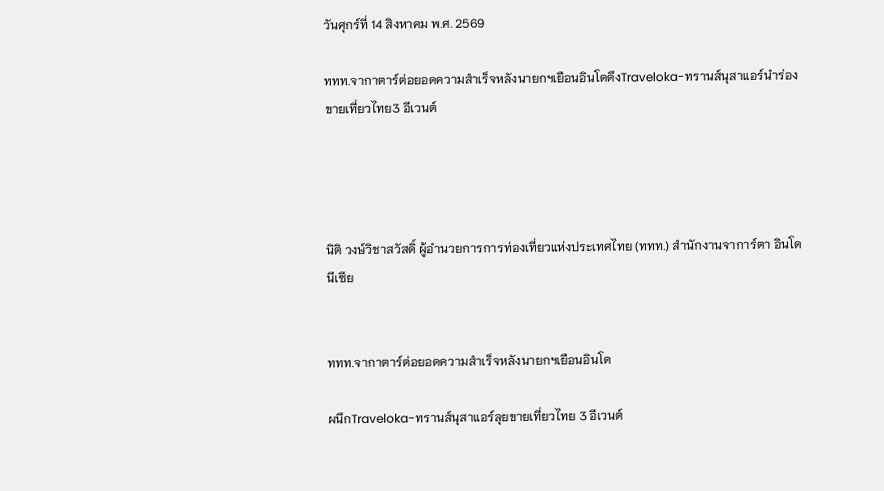วันศุกร์ที่ 14 สิงหาคม พ.ศ. 2569

ททท.จากาตาร์ต่อยอดความสำเร็จหลังนายกฯเยือนอินโดดึงTraveloka-ทรานส์นุสาแอร์นำร่องขายเที่ยวไทย3 อีเวนต์




นิติ วงษ์วิชาสวัสดิ์ ผู้อำนวยการการท่องเที่ยวแห่งประเทศไทย (ททท.) สำนักงานจาการ์ตา อินโดนีเซีย


ททท.จากาตาร์ต่อยอดความสำเร็จหลังนายกฯเยือนอินโด

ผนึกTraveloka-ทรานส์นุสาแอร์ลุยขายเที่ยวไทย 3 อีเวนต์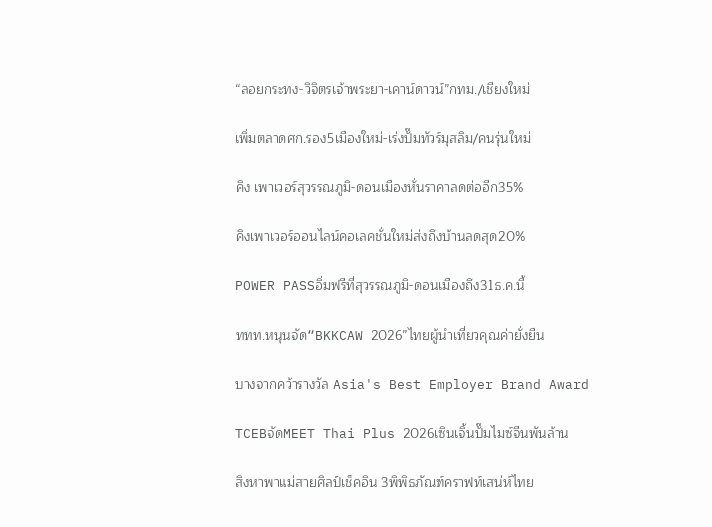“ลอยกระทง-วิจิตรเจ้าพระยา-เคาน์ดาวน์”กทม./เชียงใหม่

เพิ่มตลาดศก.รอง5เมืองใหม่-เร่งปั๊มทัวร์มุสลิม/คนรุ่นใหม่

คิง เพาเวอร์สุวรรณภูมิ-ดอนเมืองหั่นราคาลดต่ออีก35%

คิงเพาเวอร์ออนไลน์คอเลคชั่นใหม่ส่งถึงบ้านลดสุด20%

POWER PASSอิ่มฟรีที่สุวรรณภูมิ-ดอนเมืองถึง31ธ.ค.นี้

ททท.หนุนจัด“BKKCAW 2026”ไทยผู้นำเที่ยวคุณค่ายั่งยืน

บางจากคว้ารางวัล Asia's Best Employer Brand Award

TCEBจัดMEET Thai Plus 2026เซินเจิ้นปั๊มไมซ์จีนพันล้าน

สิงหาพาแม่สายศิลป์เช็คอิน 3พิพิธภัณฑ์คราฟท์เสน่ห์ไทย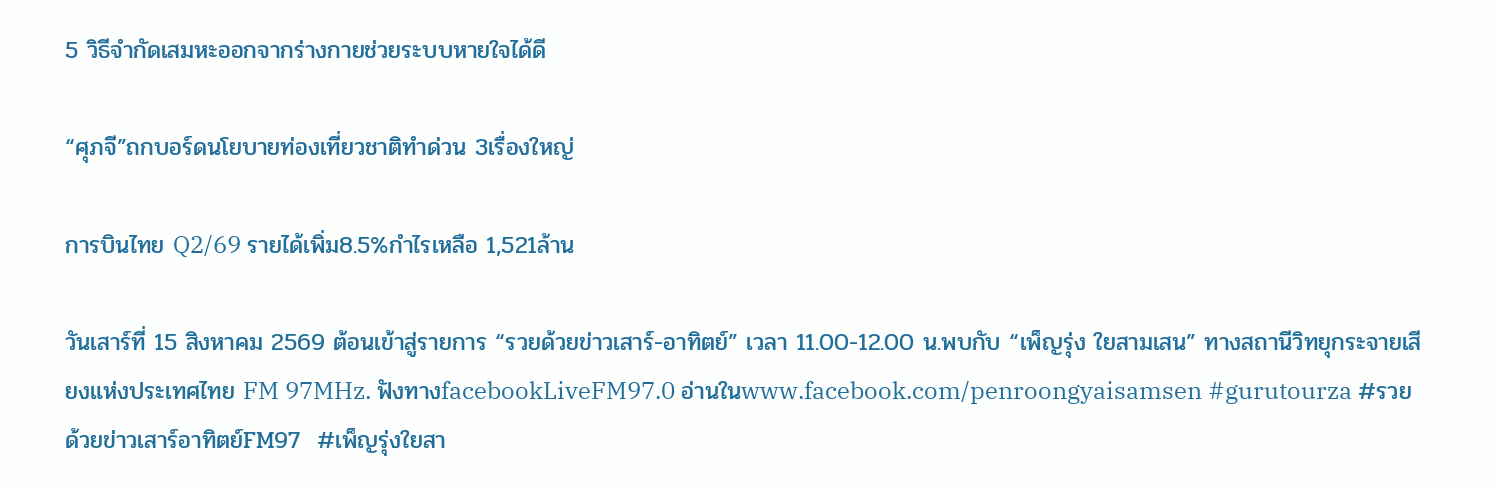5 วิธีจำกัดเสมหะออกจากร่างกายช่วยระบบหายใจได้ดี

“ศุภจี”ถกบอร์ดนโยบายท่องเที่ยวชาติทำด่วน 3เรื่องใหญ่

การบินไทย Q2/69 รายได้เพิ่ม8.5%กำไรเหลือ 1,521ล้าน

วันเสาร์ที่ 15 สิงหาคม 2569 ต้อนเข้าสู่รายการ “รวยด้วยข่าวเสาร์-อาทิตย์” เวลา 11.00-12.00 น.พบกับ “เพ็ญรุ่ง ใยสามเสน” ทางสถานีวิทยุกระจายเสียงแห่งประเทศไทย FM 97MHz. ฟังทางfacebookLiveFM97.0 อ่านในwww.facebook.com/penroongyaisamsen #gurutourza #รวยด้วยข่าวเสาร์อาทิตย์FM97  #เพ็ญรุ่งใยสา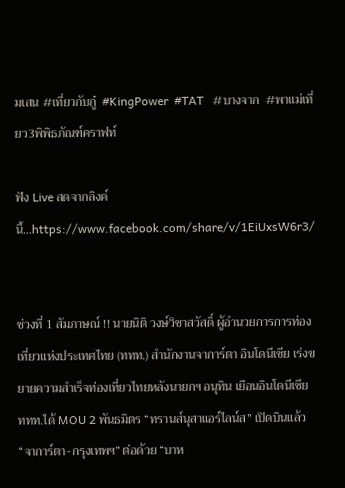มเสน #เที่ยวกับกู๋  #KingPower  #TAT   #บางจาก  #พาแม่เที่ยว3พิพิธภัณฑ์คราฟท์

ฟัง Live สดจากลิงค์นี้...https://www.facebook.com/share/v/1EiUxsW6r3/


ช่วงที่ 1 สัมภาษณ์ !! นายนิติ วงษ์วิชาสวัสดิ์ ผู้อำนวยการการท่องเที่ยวแห่งประเทศไทย (ททท.) สำนักงานจาการ์ตา อินโดนีเซีย เร่งขยายความสำเร็จท่องเที่ยวไทยหลังนายกฯ อนุทิน เยือนอินโดนีเซีย ททท.ได้ MOU 2 พันธมิตร “ทรานส์นุสาแอร์ไลน์ส” เปิดบินแล้ว “จาการ์ตา-กรุงเทพฯ” ต่อด้วย “บาห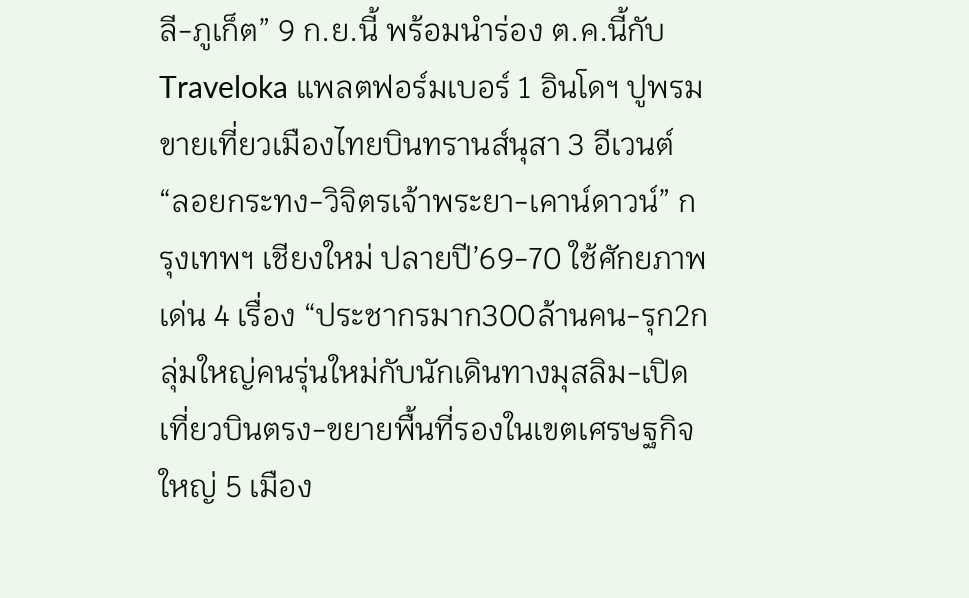ลี-ภูเก็ต” 9 ก.ย.นี้ พร้อมนำร่อง ต.ค.นี้กับ Traveloka แพลตฟอร์มเบอร์ 1 อินโดฯ ปูพรมขายเที่ยวเมืองไทยบินทรานส์นุสา 3 อีเวนต์ “ลอยกระทง-วิจิตรเจ้าพระยา-เคาน์ดาวน์” กรุงเทพฯ เชียงใหม่ ปลายปี’69-70 ใช้ศักยภาพเด่น 4 เรื่อง “ประชากรมาก300ล้านคน-รุก2กลุ่มใหญ่คนรุ่นใหม่กับนักเดินทางมุสลิม-เปิดเที่ยวบินตรง-ขยายพื้นที่รองในเขตเศรษฐกิจใหญ่ 5 เมือง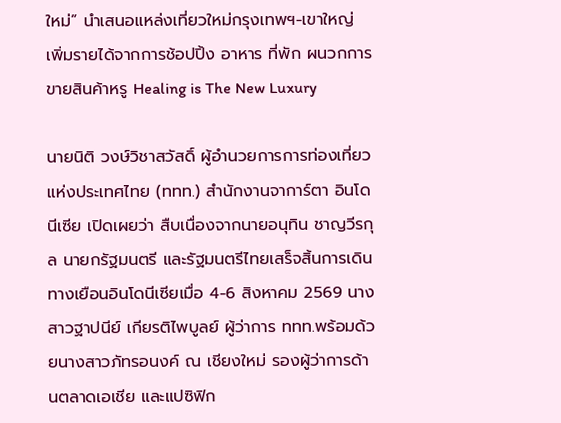ใหม่” นำเสนอแหล่งเที่ยวใหม่กรุงเทพฯ-เขาใหญ่ เพิ่มรายได้จากการช้อปปิ้ง อาหาร ที่พัก ผนวกการขายสินค้าหรู Healing is The New Luxury

นายนิติ วงษ์วิชาสวัสดิ์ ผู้อำนวยการการท่องเที่ยวแห่งประเทศไทย (ททท.) สำนักงานจาการ์ตา อินโดนีเซีย เปิดเผยว่า สืบเนื่องจากนายอนุทิน ชาญวีรกุล นายกรัฐมนตรี และรัฐมนตรีไทยเสร็จสิ้นการเดินทางเยือนอินโดนีเซียเมื่อ 4-6 สิงหาคม 2569 นางสาวฐาปนีย์ เกียรติไพบูลย์ ผู้ว่าการ ททท.พร้อมด้วยนางสาวภัทรอนงค์ ณ เชียงใหม่ รองผู้ว่าการด้านตลาดเอเชีย และแปซิฟิก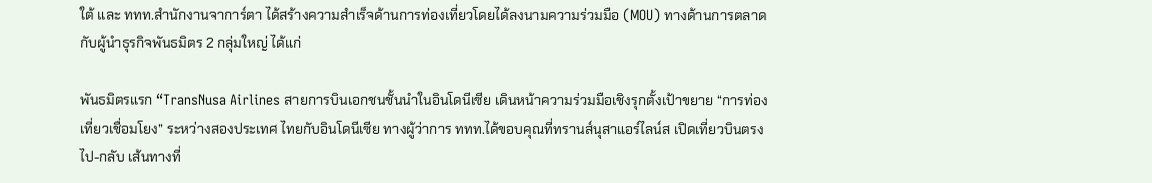ใต้ และ ททท.สำนักงานจาการ์ตา ได้สร้างความสำเร็จด้านการท่องเที่ยวโดยได้ลงนามความร่วมมือ (MOU) ทางด้านการตลาดกับผู้นำธุรกิจพันธมิตร 2 กลุ่มใหญ่ ได้แก่

พันธมิตรแรก “TransNusa Airlines สายการบินเอกชนชั้นนำในอินโดนีเซีย เดินหน้าความร่วมมือเชิงรุกตั้งเป้าขยาย “การท่องเที่ยวเชื่อมโยง” ระหว่างสองประเทศ ไทยกับอินโดนีเซีย ทางผู้ว่าการ ททท.ได้ขอบคุณที่ทรานส์นุสาแอร์ไลน์ส เปิดเที่ยวบินตรง ไป-กลับ เส้นทางที่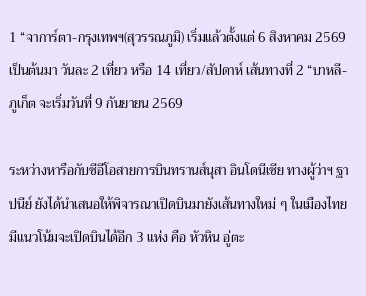1 “จาการ์ตา-กรุงเทพฯ(สุวรรณภูมิ) เริ่มแล้วตั้งแต่ 6 สิงหาคม 2569 เป็นต้นมา วันละ 2 เที่ยว หรือ 14 เที่ยว/สัปดาห์ เส้นทางที่ 2 “บาหลี-ภูเก็ต จะเริ่มวันที่ 9 กันยายน 2569

ระหว่างหารือกับซีอีโอสายการบินทรานส์นุสา อินโดนีเซีย ทางผู้ว่าฯ ฐาปนีย์ ยังได้นำเสนอให้พิจารณาเปิดบินมายังเส้นทางใหม่ ๆ ในเมืองไทยมีแนวโน้มจะเปิดบินได้อีก 3 แห่ง คือ หัวหิน อู่ตะ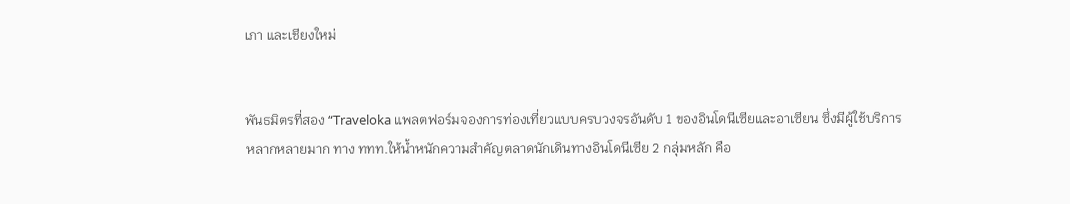เภา และเชียงใหม่


พันธมิตรที่สอง “Traveloka แพลตฟอร์มจองการท่องเที่ยวแบบครบวงจรอันดับ 1 ของอินโดนีเซียและอาเซียน ซึ่งมีผู้ใช้บริการหลากหลายมาก ทาง ททท.ให้น้ำหนักความสำคัญตลาดนักเดินทางอินโดนีเซีย 2 กลุ่มหลัก คือ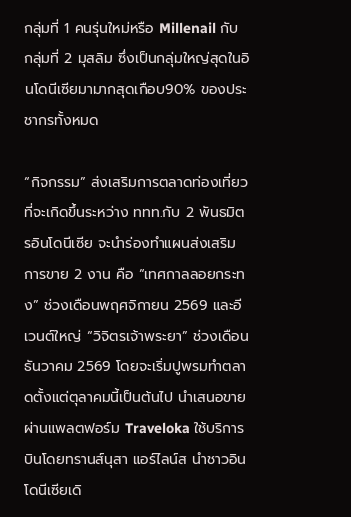กลุ่มที่ 1 คนรุ่นใหม่หรือ Millenail กับ กลุ่มที่ 2 มุสลิม ซึ่งเป็นกลุ่มใหญ่สุดในอินโดนีเซียมามากสุดเกือบ90% ของประชากรทั้งหมด

“กิจกรรม” ส่งเสริมการตลาดท่องเที่ยวที่จะเกิดขึ้นระหว่าง ททท.กับ 2 พันธมิตรอินโดนีเซีย จะนำร่องทำแผนส่งเสริมการขาย 2 งาน คือ “เทศกาลลอยกระทง” ช่วงเดือนพฤศจิกายน 2569 และอีเวนต์ใหญ่ “วิจิตรเจ้าพระยา” ช่วงเดือนธันวาคม 2569 โดยจะเริ่มปูพรมทำตลาดตั้งแต่ตุลาคมนี้เป็นต้นไป นำเสนอขายผ่านแพลตฟอร์ม Traveloka ใช้บริการบินโดยทรานส์นุสา แอร์ไลน์ส นำชาวอินโดนีเซียเดิ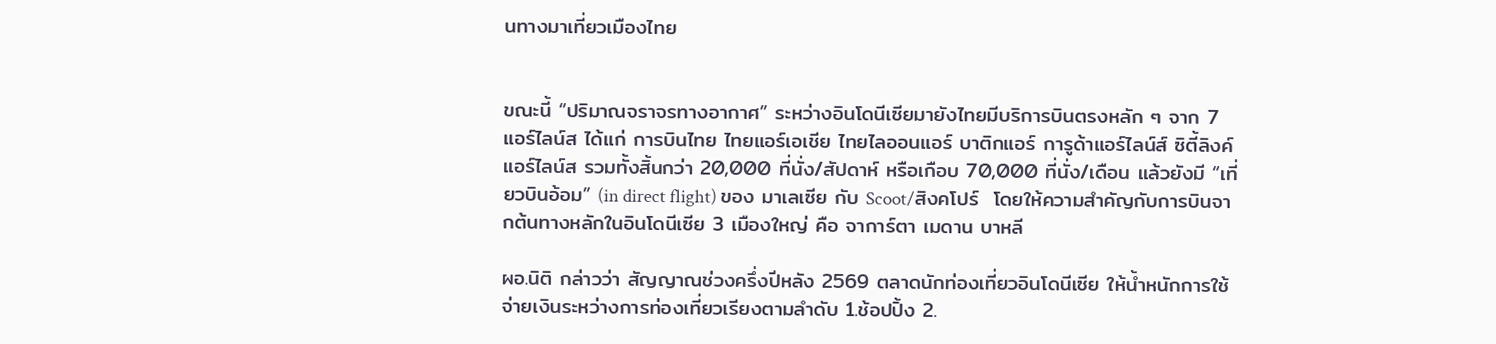นทางมาเที่ยวเมืองไทย


ขณะนี้ “ปริมาณจราจรทางอากาศ” ระหว่างอินโดนีเซียมายังไทยมีบริการบินตรงหลัก ๆ จาก 7 แอร์ไลน์ส ได้แก่ การบินไทย ไทยแอร์เอเชีย ไทยไลออนแอร์ บาติกแอร์ การูด้าแอร์ไลน์ส์ ซิตี้ลิงค์แอร์ไลน์ส รวมทั้งสิ้นกว่า 20,000 ที่นั่ง/สัปดาห์ หรือเกือบ 70,000 ที่นั่ง/เดือน แล้วยังมี “เที่ยวบินอ้อม” (in direct flight) ของ มาเลเซีย กับ Scoot/สิงคโปร์  โดยให้ความสำคัญกับการบินจากต้นทางหลักในอินโดนีเซีย 3 เมืองใหญ่ คือ จาการ์ตา เมดาน บาหลี

ผอ.นิติ กล่าวว่า สัญญาณช่วงครึ่งปีหลัง 2569 ตลาดนักท่องเที่ยวอินโดนีเซีย ให้น้ำหนักการใช้จ่ายเงินระหว่างการท่องเที่ยวเรียงตามลำดับ 1.ช้อปปิ้ง 2.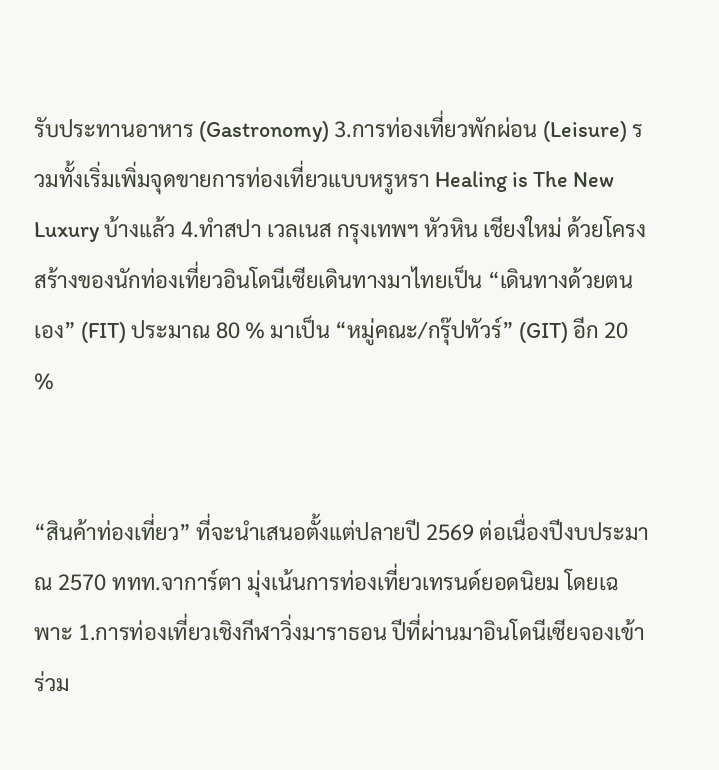รับประทานอาหาร (Gastronomy) 3.การท่องเที่ยวพักผ่อน (Leisure) รวมทั้งเริ่มเพิ่มจุดขายการท่องเที่ยวแบบหรูหรา Healing is The New Luxury บ้างแล้ว 4.ทำสปา เวลเนส กรุงเทพฯ หัวหิน เชียงใหม่ ด้วยโครงสร้างของนักท่องเที่ยวอินโดนีเซียเดินทางมาไทยเป็น “เดินทางด้วยตนเอง” (FIT) ประมาณ 80 % มาเป็น “หมู่คณะ/กรุ๊ปทัวร์” (GIT) อีก 20 %


“สินค้าท่องเที่ยว” ที่จะนำเสนอตั้งแต่ปลายปี 2569 ต่อเนื่องปีงบประมาณ 2570 ททท.จาการ์ตา มุ่งเน้นการท่องเที่ยวเทรนด์ยอดนิยม โดยเฉพาะ 1.การท่องเที่ยวเชิงกีฬาวิ่งมาราธอน ปีที่ผ่านมาอินโดนีเซียจองเข้าร่วม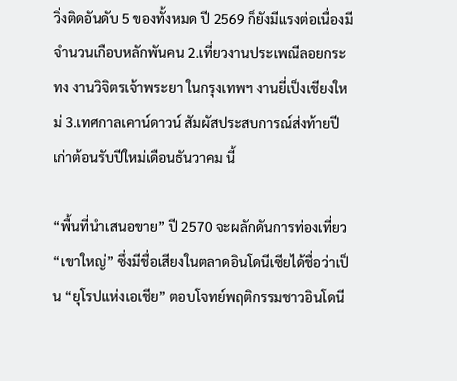วิ่งติดอันดับ 5 ของทั้งหมด ปี 2569 ก็ยังมีแรงต่อเนื่องมีจำนวนเกือบหลักพันคน 2.เที่ยวงานประเพณีลอยกระทง งานวิจิตรเจ้าพระยา ในกรุงเทพฯ งานยี่เป็งเชียงใหม่ 3.เทศกาลเคาน์ดาวน์ สัมผัสประสบการณ์ส่งท้ายปีเก่าต้อนรับปีใหม่เดือนธันวาคม นี้

“พื้นที่นำเสนอขาย” ปี 2570 จะผลักดันการท่องเที่ยว “เขาใหญ่” ซึ่งมีชื่อเสียงในตลาดอินโดนีเซียได้ชื่อว่าเป็น “ยุโรปแห่งเอเชีย” ตอบโจทย์พฤติกรรมชาวอินโดนี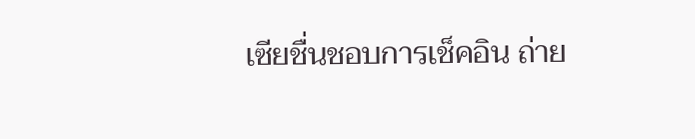เซียชื่นชอบการเช็คอิน ถ่าย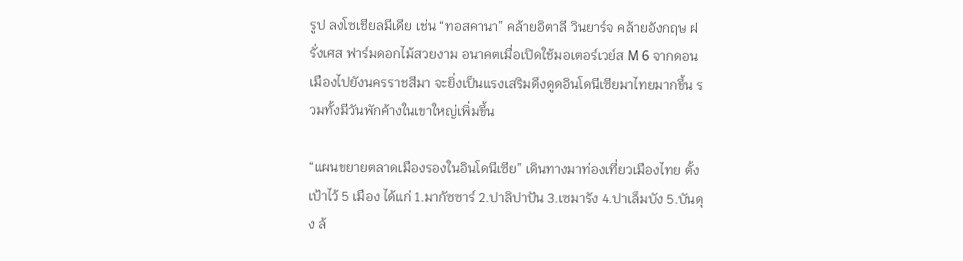รูป ลงโซเชียลมีเดีย เช่น “ทอสคานา” คล้ายอิตาลี วินยาร์จ คล้ายอังกฤษ ฝรั่งเศส ฟาร์มดอกไม้สวยงาม อนาคตเมื่อเปิดใช้มอเตอร์เวย์ส M 6 จากดอนเมืองไปยังนครราชสีมา จะยิ่งเป็นแรงเสริมดึงดูดอินโดนีเซียมาไทยมากขึ้น รวมทั้งมีวันพักค้างในเขาใหญ่เพิ่มขึ้น

“แผนขยายตลาดเมืองรองในอินโดนีเซีย” เดินทางมาท่องเที่ยวเมืองไทย ตั้งเป้าไว้ 5 เมือง ได้แก่ 1.มากัซซาร์ 2.ปาลิปาปัน 3.เซมารัง 4.ปาเล็มบัง 5.บันดุง ล้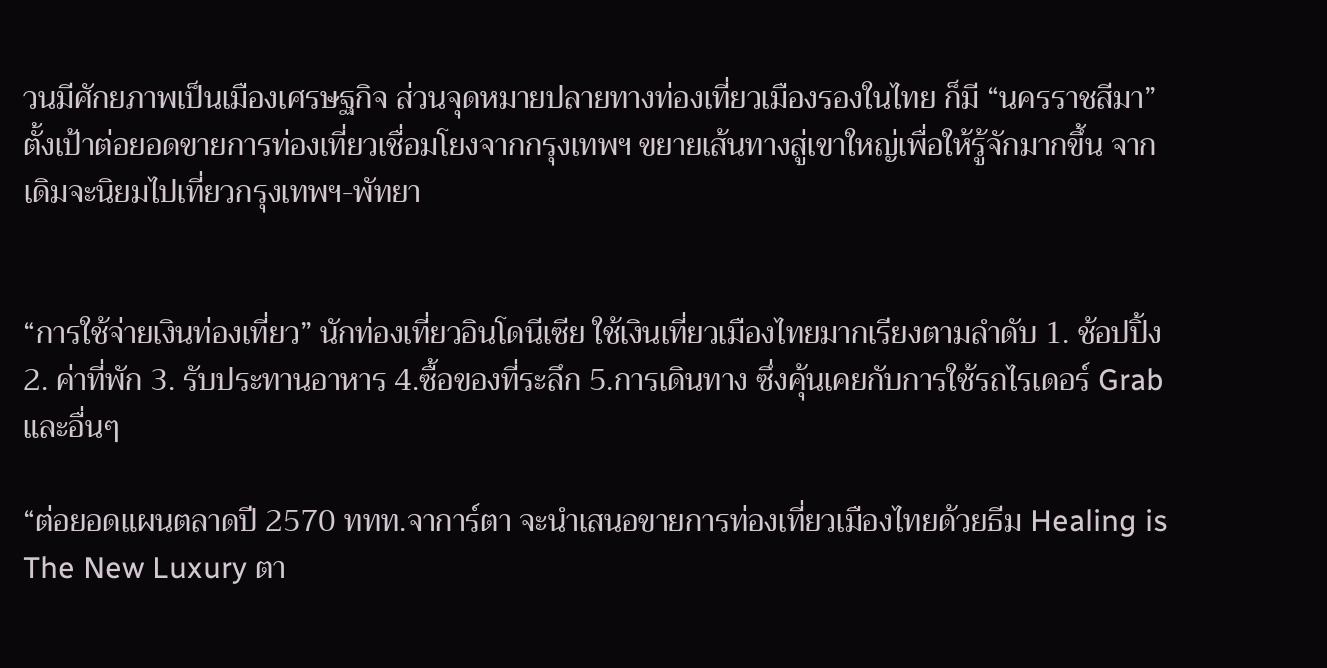วนมีศักยภาพเป็นเมืองเศรษฐกิจ ส่วนจุดหมายปลายทางท่องเที่ยวเมืองรองในไทย ก็มี “นครราชสีมา” ตั้งเป้าต่อยอดขายการท่องเที่ยวเชื่อมโยงจากกรุงเทพฯ ขยายเส้นทางสู่เขาใหญ่เพื่อให้รู้จักมากขึ้น จากเดิมจะนิยมไปเที่ยวกรุงเทพฯ-พัทยา


“การใช้จ่ายเงินท่องเที่ยว” นักท่องเที่ยวอินโดนีเซีย ใช้เงินเที่ยวเมืองไทยมากเรียงตามลำดับ 1. ช้อปปิ้ง 2. ค่าที่พัก 3. รับประทานอาหาร 4.ซื้อของที่ระลึก 5.การเดินทาง ซึ่งคุ้นเคยกับการใช้รถไรเดอร์ Grab และอื่นๆ

“ต่อยอดแผนตลาดปี 2570 ททท.จาการ์ตา จะนำเสนอขายการท่องเที่ยวเมืองไทยด้วยธีม Healing is The New Luxury ตา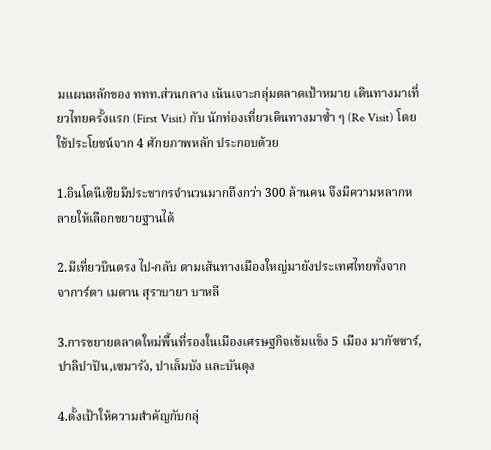มแผนหลักของ ททท.ส่วนกลาง เน้นเจาะกลุ่มตลาดเป้าหมาย เดินทางมาเที่ยวไทยครั้งแรก (First Visit) กับ นักท่องเที่ยวเดินทางมาซ้ำ ๆ (Re Visit) โดยใช้ประโยชน์จาก 4 ศักยภาพหลัก ประกอบด้วย

1.อินโดนีเซียมีประชากรจำนวนมากถึงกว่า 300 ล้านคน จึงมีความหลากหลายให้เลือกขยายฐานได้

2.มีเที่ยวบินตรง ไป-กลับ ตามเส้นทางเมืองใหญ่มายังประเทศไทยทั้งจาก จาการ์ตา เมดาน สุราบายา บาหลี

3.การขยายตลาดใหม่พื้นที่รองในเมืองเศรษฐกิจเข้มแข็ง 5 เมือง มากัซซาร์,ปาลิปาปัน,เซมารัง, ปาเล็มบัง และบันดุง

4.ตั้งเป้าให้ความสำคัญกับกลุ่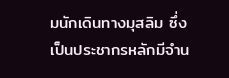มนักเดินทางมุสลิม ซึ่งเป็นประชากรหลักมีจำน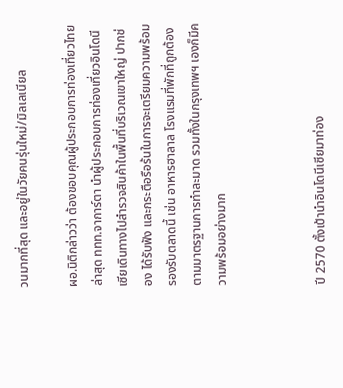วนมากที่สุด และอยู่ในวัยคนรุ่นใหม่/มิลเลเนียล

ผอ.นิติกล่าวว่า ต้องขอบคุณผู้ประกอบการท่องเที่ยวไทย ล่าสุด ททท.จาการ์ตา นำผู้ประกอบการท่องเที่ยวอินโดนีเซียเดินทางไปสำรวจสินค้าในพื้นที่บริเวณเขาใหญ่ ปากช่อง ได้รับฟัง และกระตือรือร้นในการจะเตรียมความพร้อมรองรับตลาดนี้ เช่น อาหารฮาลาล โรงแรมที่พักที่ถูกต้องตามมาตรฐานการทำละมาด รวมทั้งในกรุงเทพฯ เองก็มีความพร้อมอย่างมาก



ปี 2570 ตั้งเป้านำอินโดนีเซียมาท่อง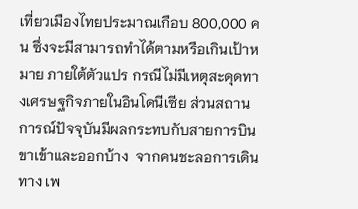เที่ยวเมืองไทยประมาณเกือบ 800,000 คน ซึ่งจะมีสามารถทำได้ตามหรือเกินเป้าหมาย ภายใต้ตัวแปร กรณีไม่มีเหตุสะดุดทางเศรษฐกิจภายในอินโดนีเซีย ส่วนสถานการณ์ปัจจุบันมีผลกระทบกับสายการบินขาเข้าและออกบ้าง  จากคนชะลอการเดินทาง เพ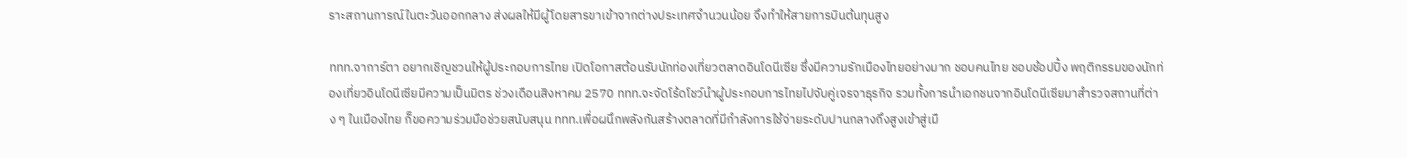ราะสถานการณ์ในตะวันออกกลาง ส่งผลให้มีผู้โดยสารขาเข้าจากต่างประเทศจำนวนน้อย จึงทำให้สายการบินต้นทุนสูง

ททท.จาการ์ตา อยากเชิญชวนให้ผู้ประกอบการไทย เปิดโอกาสต้อนรับนักท่องเที่ยวตลาดอินโดนีเซีย ซึ่งมีความรักเมืองไทยอย่างมาก ชอบคนไทย ชอบช้อปปิ้ง พฤติกรรมของนักท่องเที่ยวอินโดนีเซียมีความเป็นมิตร ช่วงเดือนสิงหาคม 2570 ททท.จะจัดโร้ดโชว์นำผู้ประกอบการไทยไปจับคู่เจรจาธุรกิจ รวมทั้งการนำเอกชนจากอินโดนีเซียมาสำรวจสถานที่ต่าง ๆ ในเมืองไทย ก็ขอความร่วมมือช่วยสนับสนุน ททท.เพื่อผนึกพลังกันสร้างตลาดที่มีกำลังการใช้จ่ายระดับปานกลางถึงสูงเข้าสู่เมื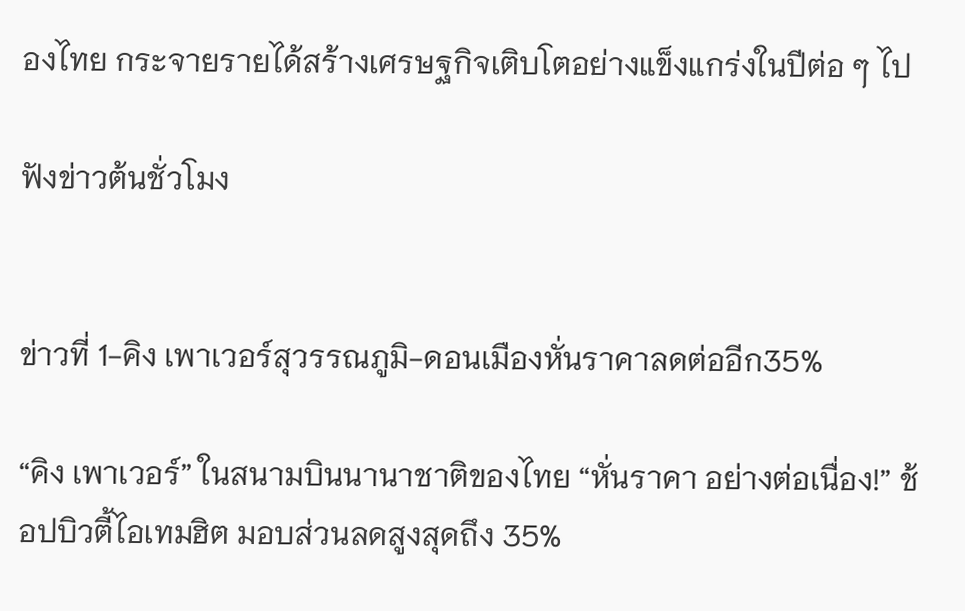องไทย กระจายรายได้สร้างเศรษฐกิจเติบโตอย่างแข็งแกร่งในปีต่อ ๆ ไป

ฟังข่าวต้นชั่วโมง


ข่าวที่ 1-คิง เพาเวอร์สุวรรณภูมิ-ดอนเมืองหั่นราคาลดต่ออีก35%

“คิง เพาเวอร์” ในสนามบินนานาชาติของไทย “หั่นราคา อย่างต่อเนื่อง!” ช้อปบิวตี้ไอเทมฮิต มอบส่วนลดสูงสุดถึง 35%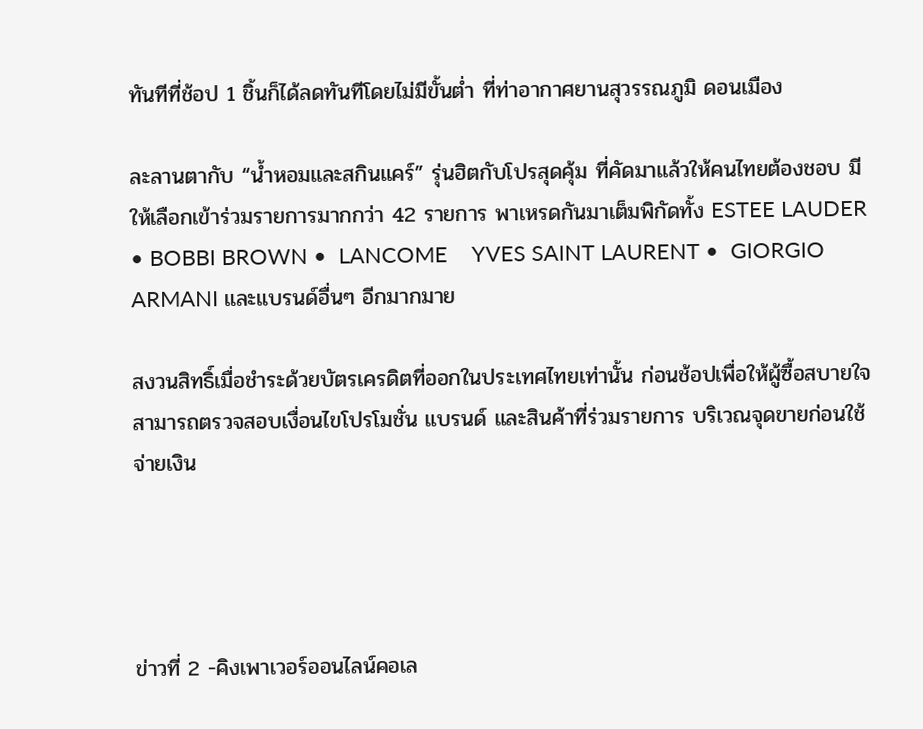ทันทีที่ช้อป 1 ชิ้นก็ได้ลดทันทีโดยไม่มีขั้นต่ำ ที่ท่าอากาศยานสุวรรณภูมิ ดอนเมือง

ละลานตากับ “น้ำหอมและสกินแคร์” รุ่นฮิตกับโปรสุดคุ้ม ที่คัดมาแล้วให้คนไทยต้องชอบ มีให้เลือกเข้าร่วมรายการมากกว่า 42 รายการ พาเหรดกันมาเต็มพิกัดทั้ง ESTEE LAUDER  • BOBBI BROWN •  LANCOME    YVES SAINT LAURENT •  GIORGIO ARMANI และแบรนด์อื่นๆ อีกมากมาย

สงวนสิทธิ์เมื่อชำระด้วยบัตรเครดิตที่ออกในประเทศไทยเท่านั้น ก่อนช้อปเพื่อให้ผู้ซื้อสบายใจ สามารถตรวจสอบเงื่อนไขโปรโมชั่น แบรนด์ และสินค้าที่ร่วมรายการ บริเวณจุดขายก่อนใช้จ่ายเงิน




ข่าวที่ 2 -คิงเพาเวอร์ออนไลน์คอเล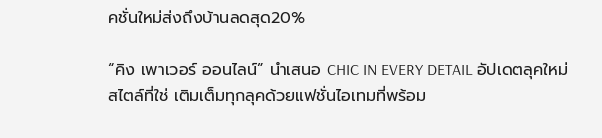คชั่นใหม่ส่งถึงบ้านลดสุด20%

“คิง เพาเวอร์ ออนไลน์” นำเสนอ CHIC IN EVERY DETAIL อัปเดตลุคใหม่ สไตล์ที่ใช่ เติมเต็มทุกลุคด้วยแฟชั่นไอเทมที่พร้อม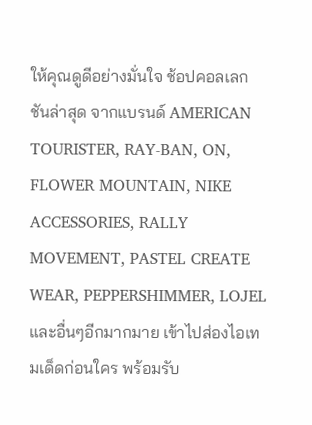ให้คุณดูดีอย่างมั่นใจ ช้อปคอลเลกชันล่าสุด จากแบรนด์ AMERICAN TOURISTER, RAY-BAN, ON, FLOWER MOUNTAIN, NIKE ACCESSORIES, RALLY MOVEMENT, PASTEL CREATE WEAR, PEPPERSHIMMER, LOJEL และอื่นๆอีกมากมาย เข้าไปส่องไอเทมเด็ดก่อนใคร พร้อมรับ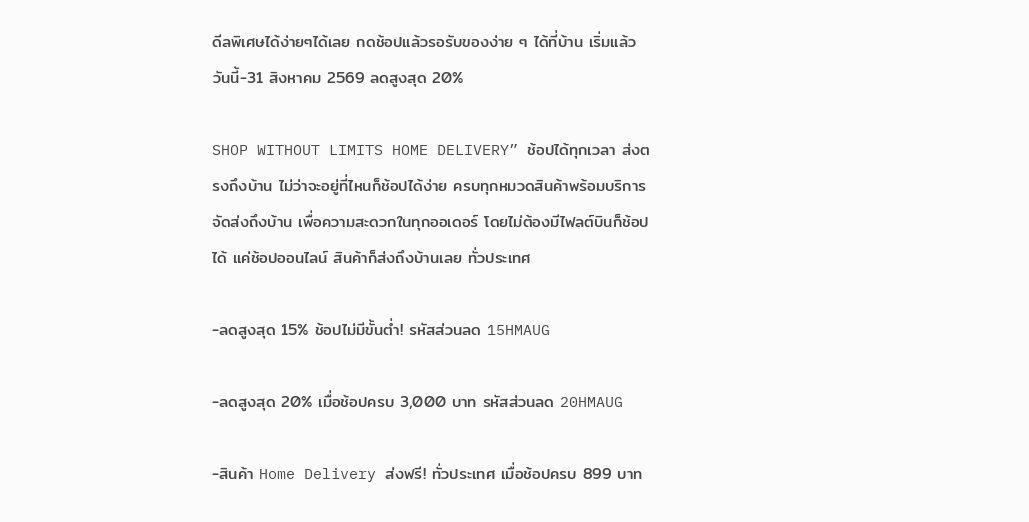ดีลพิเศษได้ง่ายๆได้เลย กดช้อปแล้วรอรับของง่าย ๆ ได้ที่บ้าน เริ่มแล้ว วันนี้-31 สิงหาคม 2569 ลดสูงสุด 20%

SHOP WITHOUT LIMITS HOME DELIVERY” ช้อปได้ทุกเวลา ส่งตรงถึงบ้าน ไม่ว่าจะอยู่ที่ไหนก็ช้อปได้ง่าย ครบทุกหมวดสินค้าพร้อมบริการจัดส่งถึงบ้าน เพื่อความสะดวกในทุกออเดอร์ โดยไม่ต้องมีไฟลต์บินก็ช้อปได้ แค่ช้อปออนไลน์ สินค้าก็ส่งถึงบ้านเลย ทั่วประเทศ

-ลดสูงสุด 15% ช้อปไม่มีขั้นต่ำ! รหัสส่วนลด 15HMAUG

-ลดสูงสุด 20% เมื่อช้อปครบ 3,000 บาท รหัสส่วนลด 20HMAUG

-สินค้า Home Delivery ส่งฟรี! ทั่วประเทศ เมื่อช้อปครบ 899 บาท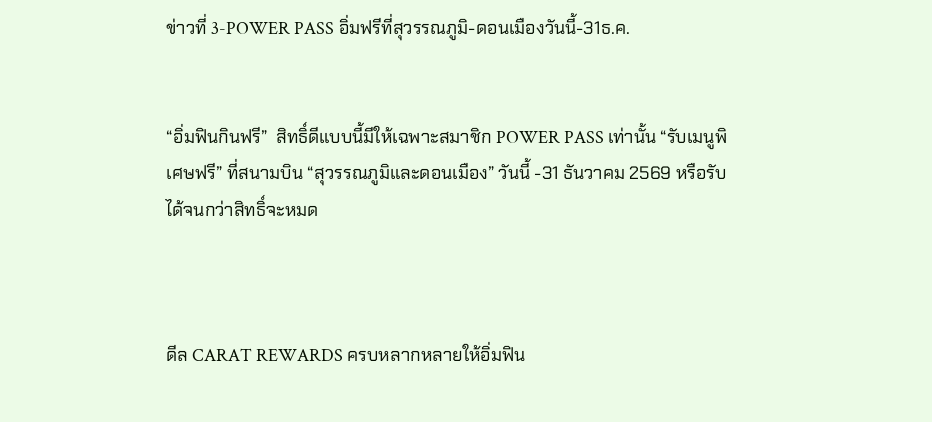ข่าวที่ 3-POWER PASS อิ่มฟรีที่สุวรรณภูมิ-ดอนเมืองวันนี้-31ธ.ค.


“อิ่มฟินกินฟรี”  สิทธิ์ดีแบบนี้มีให้เฉพาะสมาชิก POWER PASS เท่านั้น “รับเมนูพิเศษฟรี” ที่สนามบิน “สุวรรณภูมิและดอนเมือง” วันนี้ -31 ธันวาคม 2569 หรือรับได้จนกว่าสิทธิ์จะหมด



ดีล CARAT REWARDS ครบหลากหลายให้อิ่มฟิน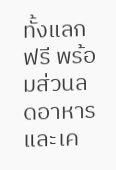ทั้งแลกฟรี พร้อมส่วนลดอาหารและเค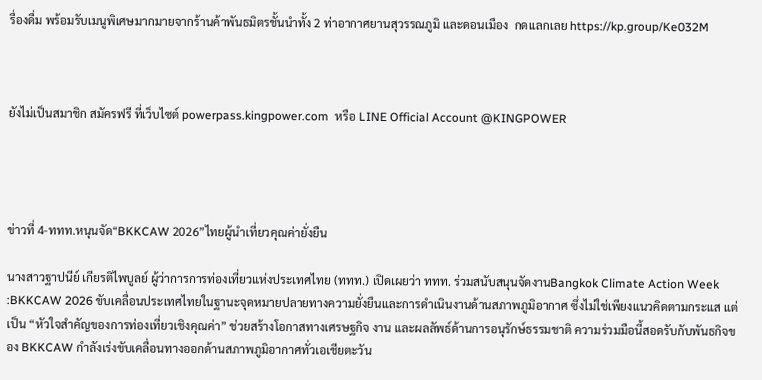รื่องดื่ม พร้อมรับเมนูพิเศษมากมายจากร้านค้าพันธมิตรชั้นนำทั้ง 2 ท่าอากาศยานสุวรรณภูมิ และดอนเมือง  กดเเลกเลย https://kp.group/Ke032M



ยังไม่เป็นสมาชิก สมัครฟรี ที่เว็บไซต์ powerpass.kingpower.com  หรือ LINE Official Account @KINGPOWER




ข่าวที่ 4-ททท.หนุนจัด“BKKCAW 2026”ไทยผู้นำเที่ยวคุณค่ายั่งยืน

นางสาวฐาปนีย์ เกียรติไพบูลย์ ผู้ว่าการการท่องเที่ยวแห่งประเทศไทย (ททท.) เปิดเผยว่า ททท. ร่วมสนับสนุนจัดงานBangkok Climate Action Week :BKKCAW 2026 ขับเคลื่อนประเทศไทยในฐานะจุดหมายปลายทางความยั่งยืนและการดำเนินงานด้านสภาพภูมิอากาศ ซึ่งไม่ใช่เพียงแนวคิดตามกระแส แต่เป็น “หัวใจสำคัญของการท่องเที่ยวเชิงคุณค่า” ช่วยสร้างโอกาสทางเศรษฐกิจ งาน และผลลัพธ์ด้านการอนุรักษ์ธรรมชาติ ความร่วมมือนี้สอดรับกับพันธกิจของ BKKCAW กำลังเร่งขับเคลื่อนทางออกด้านสภาพภูมิอากาศทั่วเอเชียตะวัน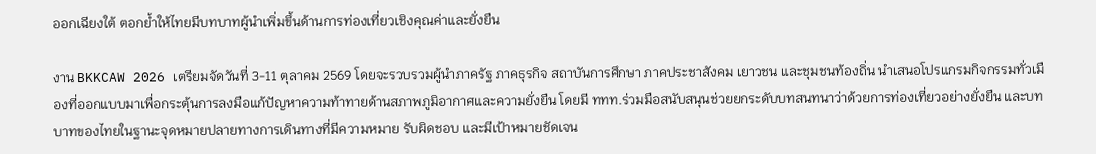ออกเฉียงใต้ ตอกย้ำให้ไทยมีบทบาทผู้นำเพิ่มขึ้นด้านการท่องเที่ยวเชิงคุณค่าและยั่งยืน

งาน BKKCAW 2026 เตรียมจัดวันที่ 3-11 ตุลาคม 2569 โดยจะรวบรวมผู้นำภาครัฐ ภาคธุรกิจ สถาบันการศึกษา ภาคประชาสังคม เยาวชน และชุมชนท้องถิ่น นำเสนอโปรแกรมกิจกรรมทั่วเมืองที่ออกแบบมาเพื่อกระตุ้นการลงมือแก้ปัญหาความท้าทายด้านสภาพภูมิอากาศและความยั่งยืน โดยมี ททท.ร่วมมือสนับสนุนช่วยยกระดับบทสนทนาว่าด้วยการท่องเที่ยวอย่างยั่งยืน และบทบาทของไทยในฐานะจุดหมายปลายทางการเดินทางที่มีความหมาย รับผิดชอบ และมีเป้าหมายชัดเจน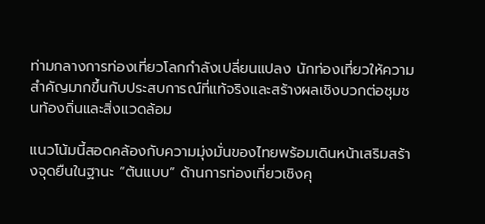ท่ามกลางการท่องเที่ยวโลกกำลังเปลี่ยนแปลง นักท่องเที่ยวให้ความสำคัญมากขึ้นกับประสบการณ์ที่แท้จริงและสร้างผลเชิงบวกต่อชุมชนท้องถิ่นและสิ่งแวดล้อม

แนวโน้มนี้สอดคล้องกับความมุ่งมั่นของไทยพร้อมเดินหน้าเสริมสร้างจุดยืนในฐานะ “ต้นแบบ” ด้านการท่องเที่ยวเชิงคุ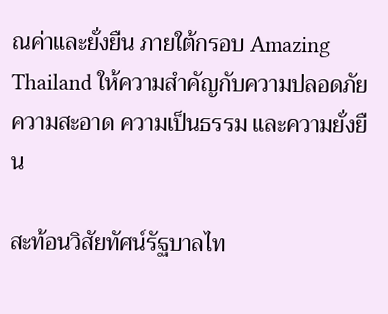ณค่าและยั่งยืน ภายใต้กรอบ Amazing Thailand ให้ความสำคัญกับความปลอดภัย ความสะอาด ความเป็นธรรม และความยั่งยืน

สะท้อนวิสัยทัศน์รัฐบาลไท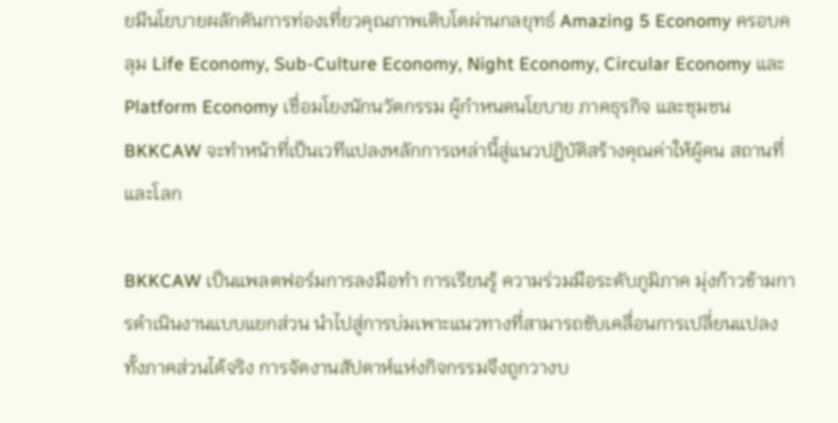ยมีนโยบายผลักดันการท่องเที่ยวคุณภาพเติบโตผ่านกลยุทธ์ Amazing 5 Economy ครอบคลุม Life Economy, Sub-Culture Economy, Night Economy, Circular Economy และ Platform Economy เชื่อมโยงนักนวัตกรรม ผู้กำหนดนโยบาย ภาคธุรกิจ และชุมชน BKKCAW จะทำหน้าที่เป็นเวทีแปลงหลักการเหล่านี้สู่แนวปฏิบัติสร้างคุณค่าให้ผู้คน สถานที่ และโลก

BKKCAW เป็นแพลตฟอร์มการลงมือทำ การเรียนรู้ ความร่วมมือระดับภูมิภาค มุ่งก้าวข้ามการดำเนินงานแบบแยกส่วน นำไปสู่การบ่มเพาะแนวทางที่สามารถขับเคลื่อนการเปลี่ยนแปลงทั้งภาคส่วนได้จริง การจัดงานสัปดาห์แห่งกิจกรรมจึงถูกวางบ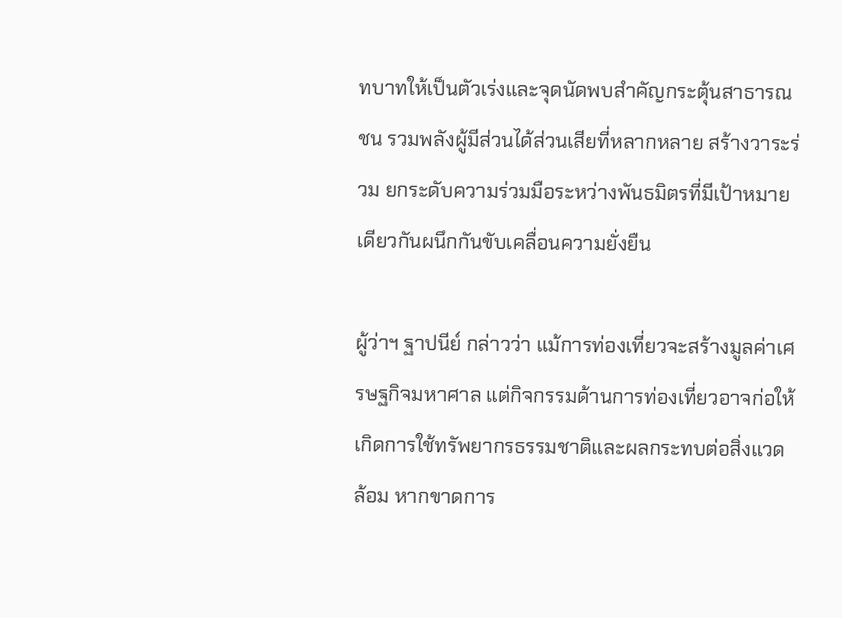ทบาทให้เป็นตัวเร่งและจุดนัดพบสำคัญกระตุ้นสาธารณชน รวมพลังผู้มีส่วนได้ส่วนเสียที่หลากหลาย สร้างวาระร่วม ยกระดับความร่วมมือระหว่างพันธมิตรที่มีเป้าหมายเดียวกันผนึกกันขับเคลื่อนความยั่งยืน

ผู้ว่าฯ ฐาปนีย์ กล่าวว่า แม้การท่องเที่ยวจะสร้างมูลค่าเศรษฐกิจมหาศาล แต่กิจกรรมด้านการท่องเที่ยวอาจก่อให้เกิดการใช้ทรัพยากรธรรมชาติและผลกระทบต่อสิ่งแวดล้อม หากขาดการ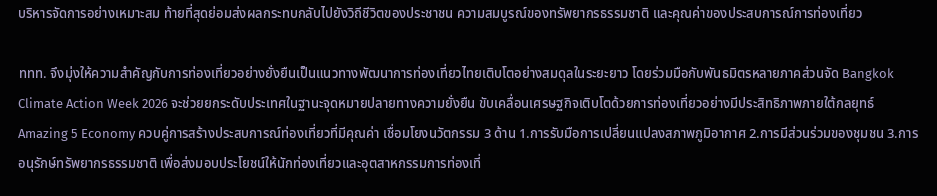บริหารจัดการอย่างเหมาะสม ท้ายที่สุดย่อมส่งผลกระทบกลับไปยังวิถีชีวิตของประชาชน ความสมบูรณ์ของทรัพยากรธรรมชาติ และคุณค่าของประสบการณ์การท่องเที่ยว

ททท. จึงมุ่งให้ความสำคัญกับการท่องเที่ยวอย่างยั่งยืนเป็นแนวทางพัฒนาการท่องเที่ยวไทยเติบโตอย่างสมดุลในระยะยาว โดยร่วมมือกับพันธมิตรหลายภาคส่วนจัด Bangkok Climate Action Week 2026 จะช่วยยกระดับประเทศในฐานะจุดหมายปลายทางความยั่งยืน ขับเคลื่อนเศรษฐกิจเติบโตด้วยการท่องเที่ยวอย่างมีประสิทธิภาพภายใต้กลยุทธ์ Amazing 5 Economy ควบคู่การสร้างประสบการณ์ท่องเที่ยวที่มีคุณค่า เชื่อมโยงนวัตกรรม 3 ด้าน 1.การรับมือการเปลี่ยนแปลงสภาพภูมิอากาศ 2.การมีส่วนร่วมของชุมชน 3.การอนุรักษ์ทรัพยากรธรรมชาติ เพื่อส่งมอบประโยชน์ให้นักท่องเที่ยวและอุตสาหกรรมการท่องเที่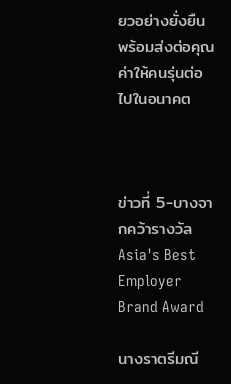ยวอย่างยั่งยืน พร้อมส่งต่อคุณค่าให้คนรุ่นต่อไปในอนาคต



ข่าวที่ 5-บางจากคว้ารางวัล Asia's Best Employer Brand Award

นางราตรีมณี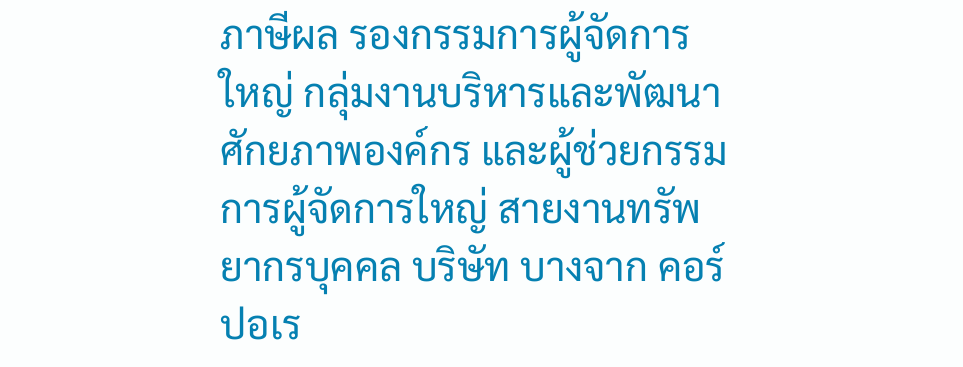ภาษีผล รองกรรมการผู้จัดการใหญ่ กลุ่มงานบริหารและพัฒนาศักยภาพองค์กร และผู้ช่วยกรรมการผู้จัดการใหญ่ สายงานทรัพยากรบุคคล บริษัท บางจาก คอร์ปอเร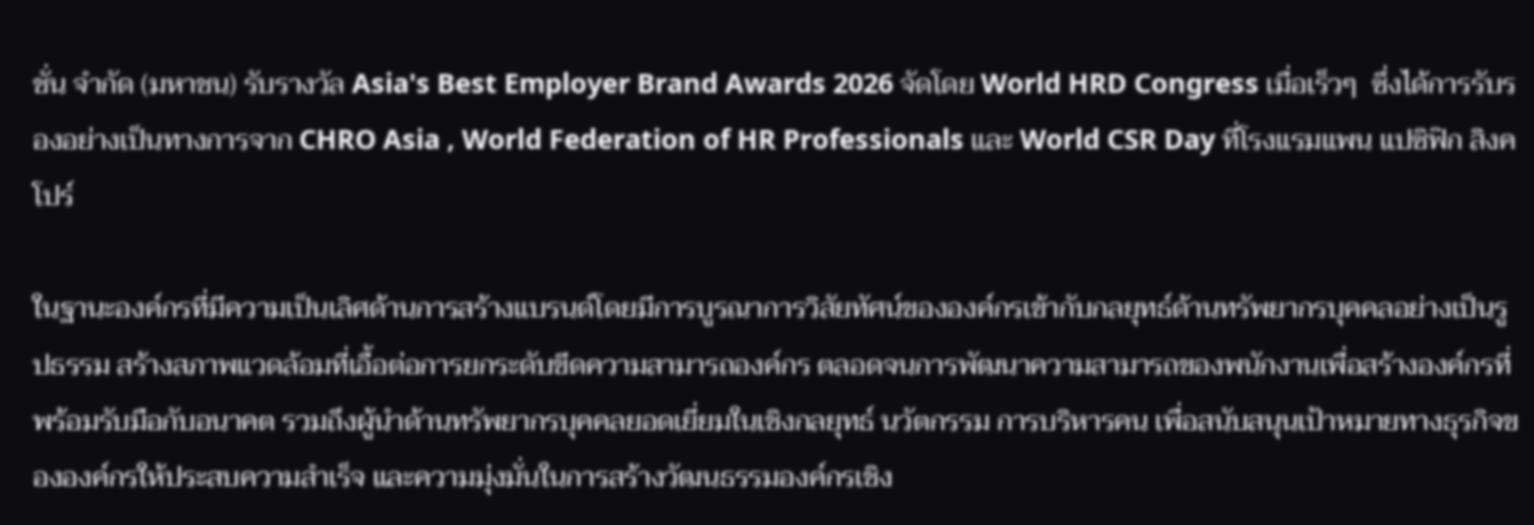ชั่น จำกัด (มหาชน) รับรางวัล Asia's Best Employer Brand Awards 2026 จัดโดย World HRD Congress เมื่อเร็วๆ  ซึ่งได้การรับรองอย่างเป็นทางการจาก CHRO Asia , World Federation of HR Professionals และ World CSR Day ที่โรงแรมแพน แปซิฟิก สิงคโปร์

ในฐานะองค์กรที่มีความเป็นเลิศด้านการสร้างแบรนด์โดยมีการบูรณาการวิสัยทัศน์ขององค์กรเข้ากับกลยุทธ์ด้านทรัพยากรบุคคลอย่างเป็นรูปธรรม สร้างสภาพแวดล้อมที่เอื้อต่อการยกระดับขีดความสามารถองค์กร ตลอดจนการพัฒนาความสามารถของพนักงานเพื่อสร้างองค์กรที่พร้อมรับมือกับอนาคต รวมถึงผู้นำด้านทรัพยากรบุคคลยอดเยี่ยมในเชิงกลยุทธ์ นวัตกรรม การบริหารคน เพื่อสนับสนุนเป้าหมายทางธุรกิจขององค์กรให้ประสบความสำเร็จ และความมุ่งมั่นในการสร้างวัฒนธรรมองค์กรเชิง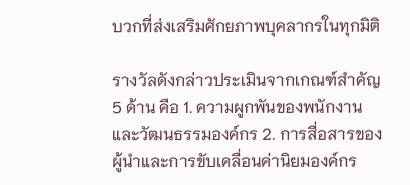บวกที่ส่งเสริมศักยภาพบุคลากรในทุกมิติ

รางวัลดังกล่าวประเมินจากเกณฑ์สำคัญ 5 ด้าน คือ 1. ความผูกพันของพนักงานและวัฒนธรรมองค์กร 2. การสื่อสารของผู้นำและการขับเคลื่อนค่านิยมองค์กร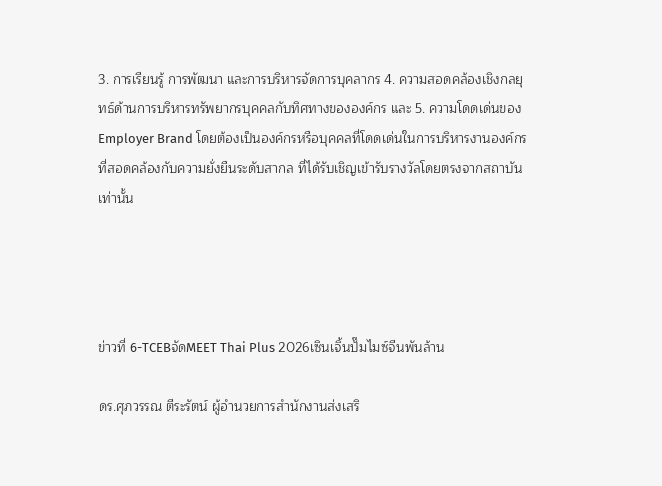3. การเรียนรู้ การพัฒนา และการบริหารจัดการบุคลากร 4. ความสอดคล้องเชิงกลยุทธ์ด้านการบริหารทรัพยากรบุคคลกับทิศทางขององค์กร และ 5. ความโดดเด่นของ Employer Brand โดยต้องเป็นองค์กรหรือบุคคลที่โดดเด่นในการบริหารงานองค์กรที่สอดคล้องกับความยั่งยืนระดับสากล ที่ได้รับเชิญเข้ารับรางวัลโดยตรงจากสถาบันเท่านั้น




ข่าวที่ 6-TCEBจัดMEET Thai Plus 2026เซินเจิ้นปั๊มไมซ์จีนพันล้าน

ดร.ศุภวรรณ ตีระรัตน์ ผู้อำนวยการสำนักงานส่งเสริ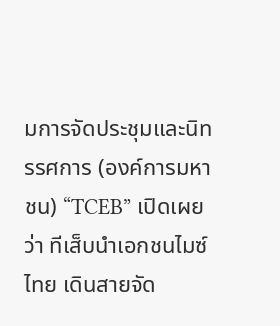มการจัดประชุมและนิทรรศการ (องค์การมหาชน) “TCEB” เปิดเผยว่า ทีเส็บนำเอกชนไมซ์ไทย เดินสายจัด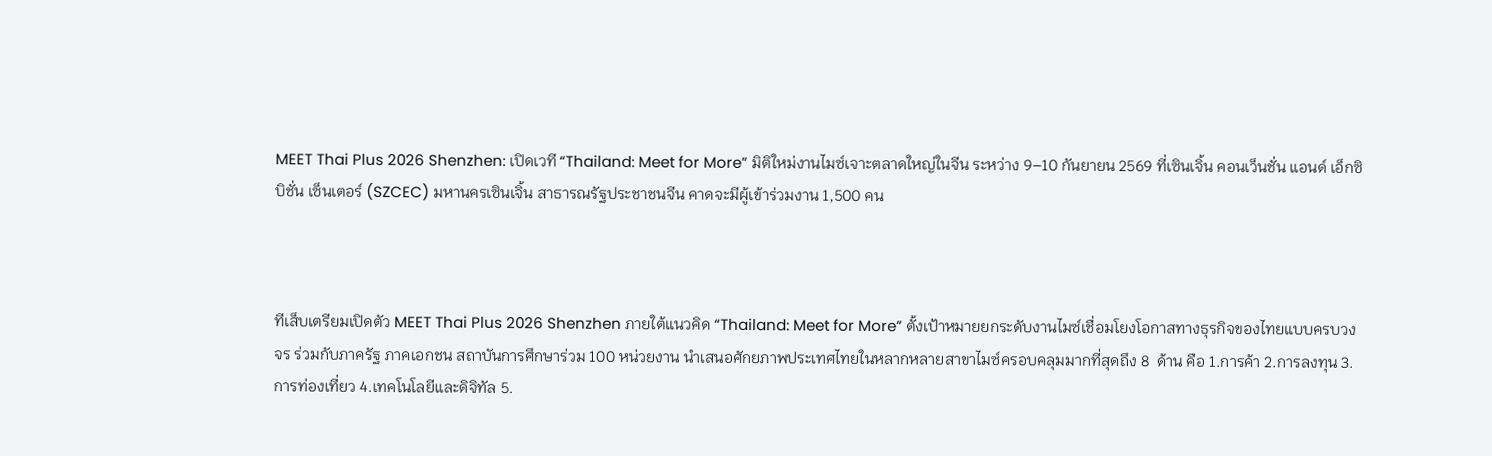MEET Thai Plus 2026 Shenzhen: เปิดเวที “Thailand: Meet for More” มิติใหม่งานไมซ์เจาะตลาดใหญ่ในจีน ระหว่าง 9–10 กันยายน 2569 ที่เซินเจิ้น คอนเว็นชั่น แอนด์ เอ็กซิบิชั่น เซ็นเตอร์ (SZCEC) มหานครเซินเจิ้น สาธารณรัฐประชาชนจีน คาดจะมีผู้เข้าร่วมงาน 1,500 คน



ทีเส็บเตรียมเปิดตัว MEET Thai Plus 2026 Shenzhen ภายใต้แนวคิด “Thailand: Meet for More” ตั้งเป้าหมายยกระดับงานไมซ์เชื่อมโยงโอกาสทางธุรกิจของไทยแบบครบวงจร ร่วมกับภาครัฐ ภาคเอกชน สถาบันการศึกษาร่วม 100 หน่วยงาน นำเสนอศักยภาพประเทศไทยในหลากหลายสาขาไมซ์ครอบคลุมมากที่สุดถึง 8  ด้าน คือ 1.การค้า 2.การลงทุน 3.การท่องเที่ยว 4.เทคโนโลยีและดิจิทัล 5.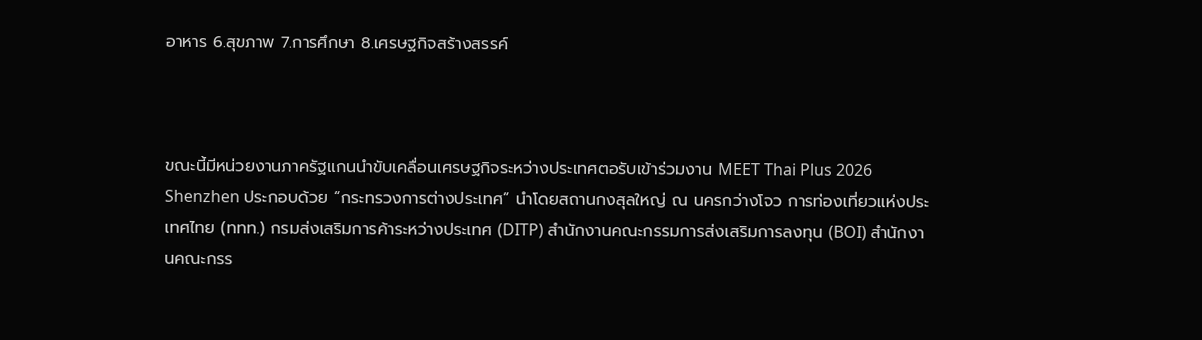อาหาร 6.สุขภาพ 7.การศึกษา 8.เศรษฐกิจสร้างสรรค์



ขณะนี้มีหน่วยงานภาครัฐแกนนำขับเคลื่อนเศรษฐกิจระหว่างประเทศตอรับเข้าร่วมงาน MEET Thai Plus 2026 Shenzhen ประกอบด้วย “กระทรวงการต่างประเทศ” นำโดยสถานกงสุลใหญ่ ณ นครกว่างโจว การท่องเที่ยวแห่งประเทศไทย (ททท.) กรมส่งเสริมการค้าระหว่างประเทศ (DITP) สำนักงานคณะกรรมการส่งเสริมการลงทุน (BOI) สำนักงานคณะกรร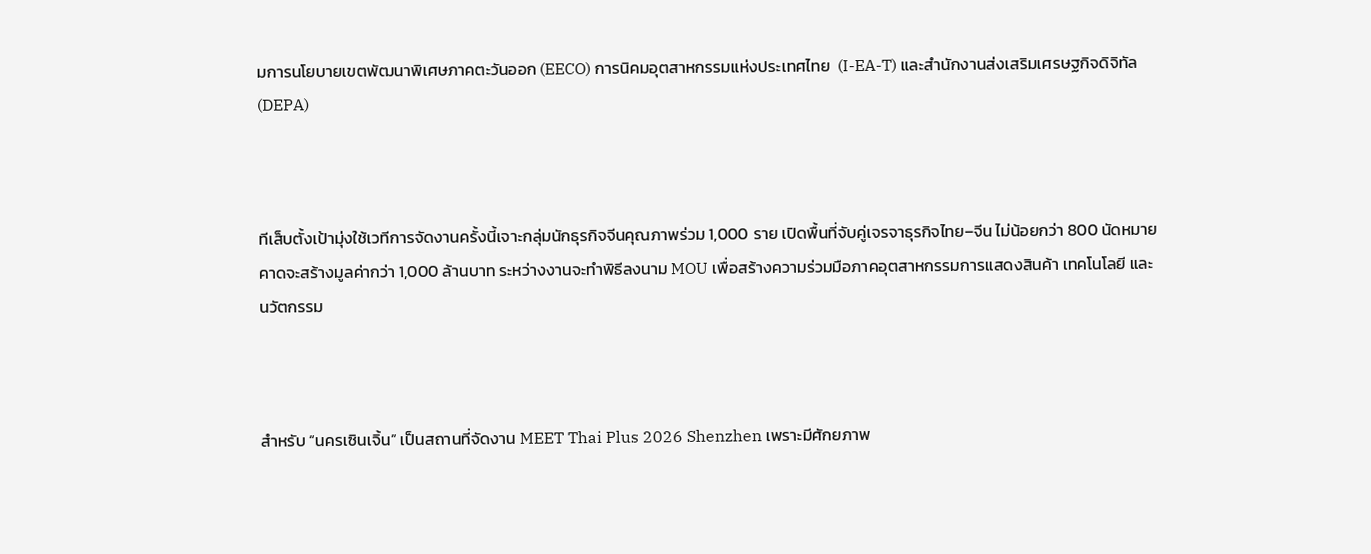มการนโยบายเขตพัฒนาพิเศษภาคตะวันออก (EECO) การนิคมอุตสาหกรรมแห่งประเทศไทย  (I-EA-T) และสำนักงานส่งเสริมเศรษฐกิจดิจิทัล (DEPA)



ทีเส็บตั้งเป้ามุ่งใช้เวทีการจัดงานครั้งนี้เจาะกลุ่มนักธุรกิจจีนคุณภาพร่วม 1,000 ราย เปิดพื้นที่จับคู่เจรจาธุรกิจไทย–จีน ไม่น้อยกว่า 800 นัดหมาย คาดจะสร้างมูลค่ากว่า 1,000 ล้านบาท ระหว่างงานจะทำพิธีลงนาม MOU เพื่อสร้างความร่วมมือภาคอุตสาหกรรมการแสดงสินค้า เทคโนโลยี และนวัตกรรม



สำหรับ “นครเซินเจิ้น” เป็นสถานที่จัดงาน MEET Thai Plus 2026 Shenzhen เพราะมีศักยภาพ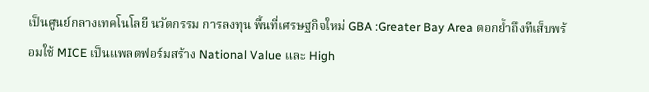เป็นศูนย์กลางเทคโนโลยี นวัตกรรม การลงทุน พื้นที่เศรษฐกิจใหม่ GBA :Greater Bay Area ตอกย้ำถึงทีเส็บพร้อมใช้ MICE เป็นแพลตฟอร์มสร้าง National Value และ High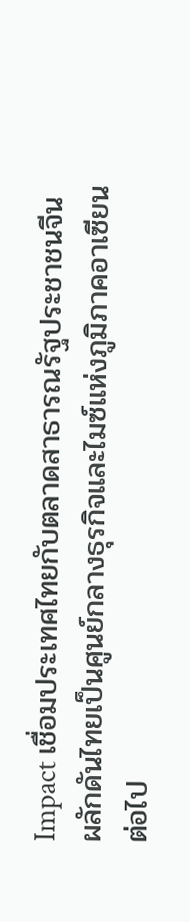Impact เชื่อมประเทศไทยกับตลาดสาธารณรัฐประชาชนจีน ผลักดันไทยเป็นศูนย์กลางธุรกิจและไมซ์แห่งภูมิภาคอาเซียนต่อไป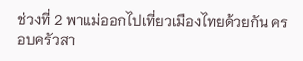ช่วงที่ 2 พาแม่ออกไปเที่ยวเมืองไทยด้วยกัน ครอบครัวสา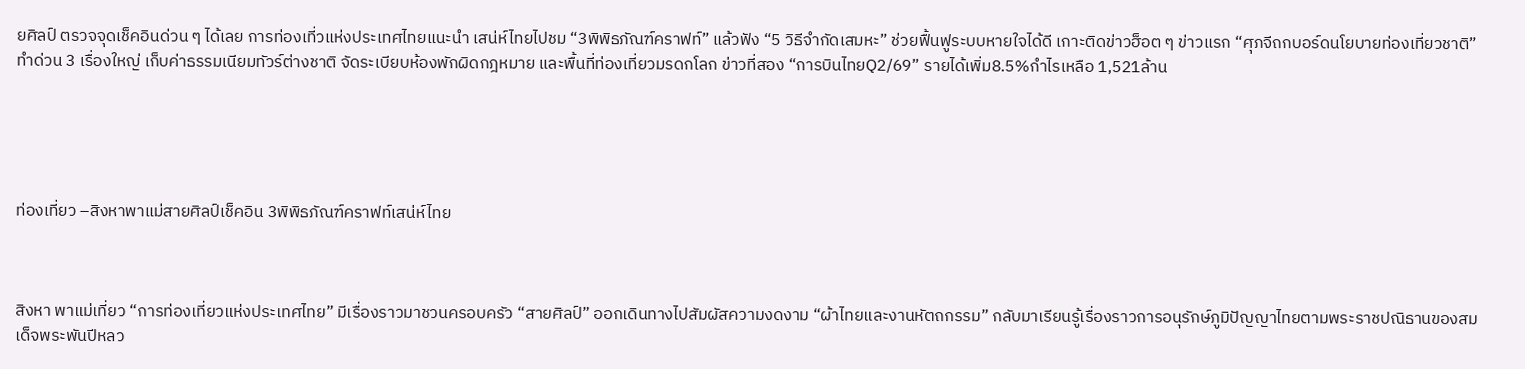ยศิลป์ ตรวจจุดเช็คอินด่วน ๆ ได้เลย การท่องเที่วแห่งประเทศไทยแนะนำ เสน่ห์ไทยไปชม “3พิพิธภัณฑ์คราฟท์” แล้วฟัง “5 วิธีจำกัดเสมหะ” ช่วยฟื้นฟูระบบหายใจได้ดี เกาะติดข่าวฮ็อต ๆ ข่าวแรก “ศุภจีถกบอร์ดนโยบายท่องเที่ยวชาติ”ทำด่วน 3 เรื่องใหญ่ เก็บค่าธรรมเนียมทัวร์ต่างชาติ จัดระเบียบห้องพักผิดกฎหมาย และพื้นที่ท่องเที่ยวมรดกโลก ข่าวที่สอง “การบินไทยQ2/69” รายได้เพิ่ม8.5%กำไรเหลือ 1,521ล้าน





ท่องเที่ยว –สิงหาพาแม่สายศิลป์เช็คอิน 3พิพิธภัณฑ์คราฟท์เสน่ห์ไทย



สิงหา พาแม่เที่ยว “การท่องเที่ยวแห่งประเทศไทย” มีเรื่องราวมาชวนครอบครัว “สายศิลป์” ออกเดินทางไปสัมผัสความงดงาม “ผ้าไทยและงานหัตถกรรม” กลับมาเรียนรู้เรื่องราวการอนุรักษ์ภูมิปัญญาไทยตามพระราชปณิธานของสมเด็จพระพันปีหลว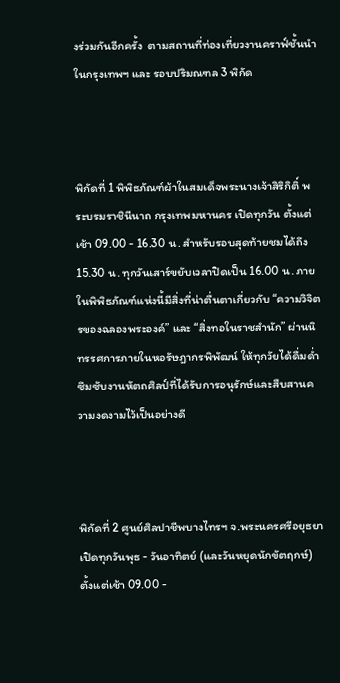งร่วมกันอีกครั้ง  ตามสถานที่ท่องเที่ยวงานคราฟ์ชั้นนำ ในกรุงเทพฯ และ รอบปริมณฑล 3 พิกัด



พิกัดที่ 1 พิพิธภัณฑ์ผ้าในสมเด็จพระนางเจ้าสิริกิติ์ พระบรมราชินีนาถ กรุงเทพมหานคร เปิดทุกวัน ตั้งแต่เช้า 09.00 - 16.30 น. สำหรับรอบสุดท้ายชมได้ถึง 15.30 น. ทุกวันเสาร์ขยับเวลาปิดเป็น 16.00 น. ภายในพิพิธภัณฑ์แห่งนี้มีสิ่งที่น่าตื่นตาเกี่ยวกับ “ความวิจิตรของฉลองพระองค์” และ “สิ่งทอในราชสำนัก” ผ่านนิทรรศการภายในหอรัษฎากรพิพัฒน์ ให้ทุกวัยได้ดื่มด่ำซึมซับงานหัตถศิลป์ที่ได้รับการอนุรักษ์และสืบสานความงดงามไว้เป็นอย่างดี



พิกัดที่ 2 ศูนย์ศิลปาชีพบางไทรฯ จ.พระนครศรีอยุธยา เปิดทุกวันพุธ - วันอาทิตย์ (และวันหยุดนักขัตฤกษ์) ตั้งแต่เช้า 09.00 -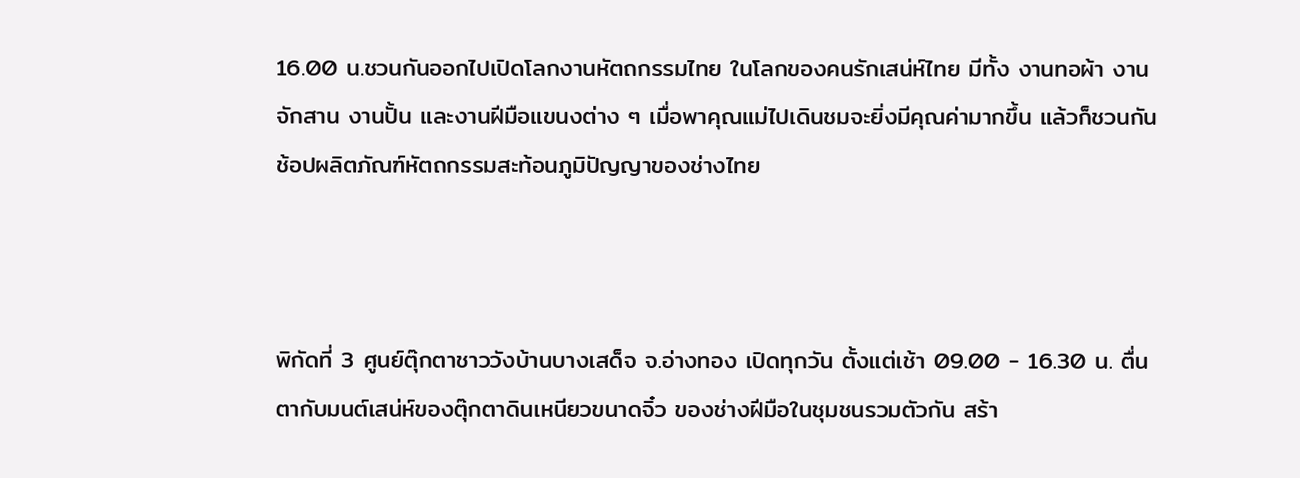16.00 น.ชวนกันออกไปเปิดโลกงานหัตถกรรมไทย ในโลกของคนรักเสน่ห์ไทย มีทั้ง งานทอผ้า งานจักสาน งานปั้น และงานฝีมือแขนงต่าง ๆ เมื่อพาคุณแม่ไปเดินชมจะยิ่งมีคุณค่ามากขึ้น แล้วก็ชวนกันช้อปผลิตภัณฑ์หัตถกรรมสะท้อนภูมิปัญญาของช่างไทย



พิกัดที่ 3 ศูนย์ตุ๊กตาชาววังบ้านบางเสด็จ จ.อ่างทอง เปิดทุกวัน ตั้งแต่เช้า 09.00 - 16.30 น. ตื่นตากับมนต์เสน่ห์ของตุ๊กตาดินเหนียวขนาดจิ๋ว ของช่างฝีมือในชุมชนรวมตัวกัน สร้า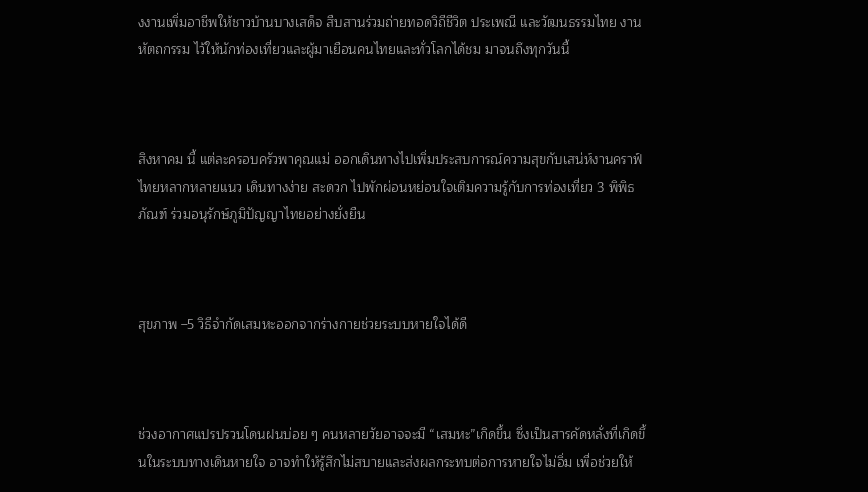งงานเพิ่มอาชีพให้ชาวบ้านบางเสด็จ สืบสานร่วมถ่ายทอดวิถีชีวิต ประเพณี และวัฒนธรรมไทย งานหัตถกรรม ไว้ให้นักท่องเที่ยวและผู้มาเยือนคนไทยและทั่วโลกได้ชม มาจนถึงทุกวันนี้



สิงหาคม นี้ แต่ละครอบครัวพาคุณแม่ ออกเดินทางไปเพิ่มประสบการณ์ความสุขกับเสน่ห์งานคราฟ์ไทยหลากหลายแนว เดินทางง่าย สะดวก ไปพักผ่อนหย่อนใจเติมความรู้กับการท่องเที่ยว 3 พิพิธภัณฑ์ ร่วมอนุรักษ์ภูมิปัญญาไทยอย่างยั่งยืน



สุขภาพ –5 วิธีจำกัดเสมหะออกจากร่างกายช่วยระบบหายใจได้ดี



ช่วงอากาศแปรปรวนโดนฝนบ่อย ๆ คนหลายวัยอาจจะมี “เสมหะ”เกิดขึ้น ซึ่งเป็นสารคัดหลั่งที่เกิดขึ้นในระบบทางเดินหายใจ อาจทำให้รู้สึกไม่สบายและส่งผลกระทบต่อการหายใจไม่อิ่ม เพื่อช่วยให้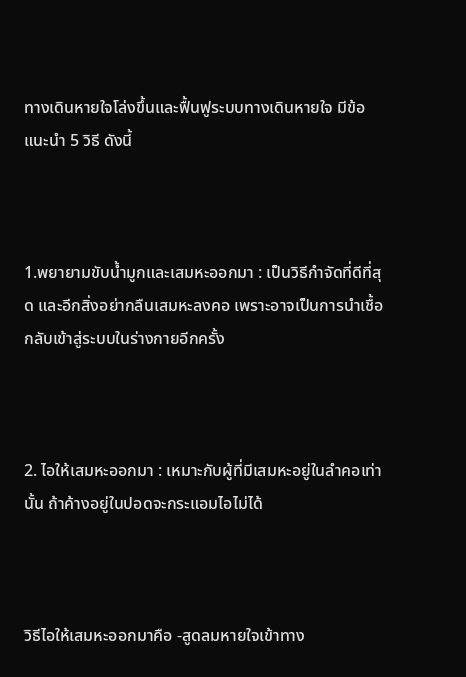ทางเดินหายใจโล่งขึ้นและฟื้นฟูระบบทางเดินหายใจ มีข้อแนะนำ 5 วิธี ดังนี้



1.พยายามขับน้ำมูกและเสมหะออกมา : เป็นวิธีกำจัดที่ดีที่สุด และอีกสิ่งอย่ากลืนเสมหะลงคอ เพราะอาจเป็นการนำเชื้อกลับเข้าสู่ระบบในร่างกายอีกครั้ง



2. ไอให้เสมหะออกมา : เหมาะกับผู้ที่มีเสมหะอยู่ในลำคอเท่านั้น ถ้าค้างอยู่ในปอดจะกระแอมไอไม่ได้



วิธีไอให้เสมหะออกมาคือ -สูดลมหายใจเข้าทาง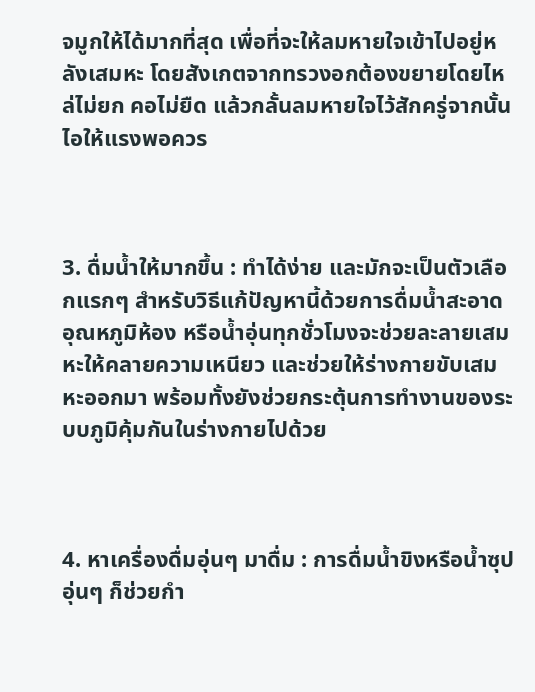จมูกให้ได้มากที่สุด เพื่อที่จะให้ลมหายใจเข้าไปอยู่หลังเสมหะ โดยสังเกตจากทรวงอกต้องขยายโดยไหล่ไม่ยก คอไม่ยืด แล้วกลั้นลมหายใจไว้สักครู่จากนั้นไอให้แรงพอควร



3. ดื่มน้ำให้มากขึ้น : ทำได้ง่าย และมักจะเป็นตัวเลือกแรกๆ สำหรับวิธีแก้ปัญหานี้ด้วยการดื่มน้ำสะอาดอุณหภูมิห้อง หรือน้ำอุ่นทุกชั่วโมงจะช่วยละลายเสมหะให้คลายความเหนียว และช่วยให้ร่างกายขับเสมหะออกมา พร้อมทั้งยังช่วยกระตุ้นการทำงานของระบบภูมิคุ้มกันในร่างกายไปด้วย



4. หาเครื่องดื่มอุ่นๆ มาดื่ม : การดื่มน้ำขิงหรือน้ำซุปอุ่นๆ ก็ช่วยกำ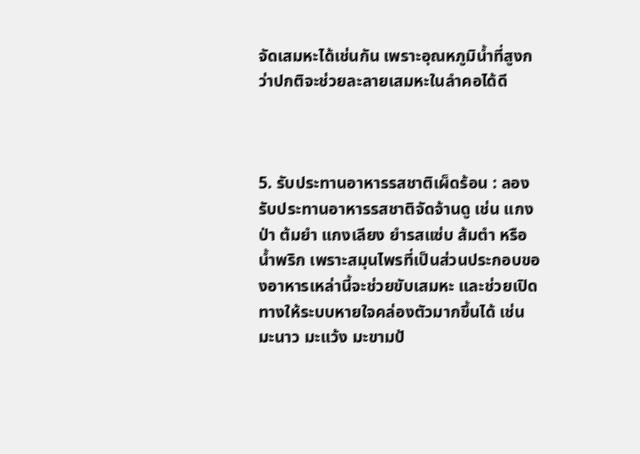จัดเสมหะได้เช่นกัน เพราะอุณหภูมิน้ำที่สูงกว่าปกติจะช่วยละลายเสมหะในลำคอได้ดี



5. รับประทานอาหารรสชาติเผ็ดร้อน : ลองรับประทานอาหารรสชาติจัดจ้านดู เช่น แกงป่า ต้มยำ แกงเลียง ยำรสแซ่บ ส้มตำ หรือน้ำพริก เพราะสมุนไพรที่เป็นส่วนประกอบของอาหารเหล่านี้จะช่วยขับเสมหะ และช่วยเปิดทางให้ระบบหายใจคล่องตัวมากขึ้นได้ เช่น มะนาว มะแว้ง มะขามป้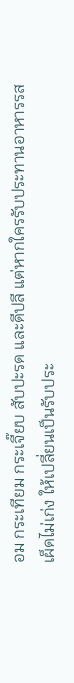อม กระเทียม กระเจี๊ยบ สับปะรด และดีปลี แต่หากใครรับประทานอาหารรสเผ็ดไม่เก่ง ให้เปลี่ยนเป็นรับประ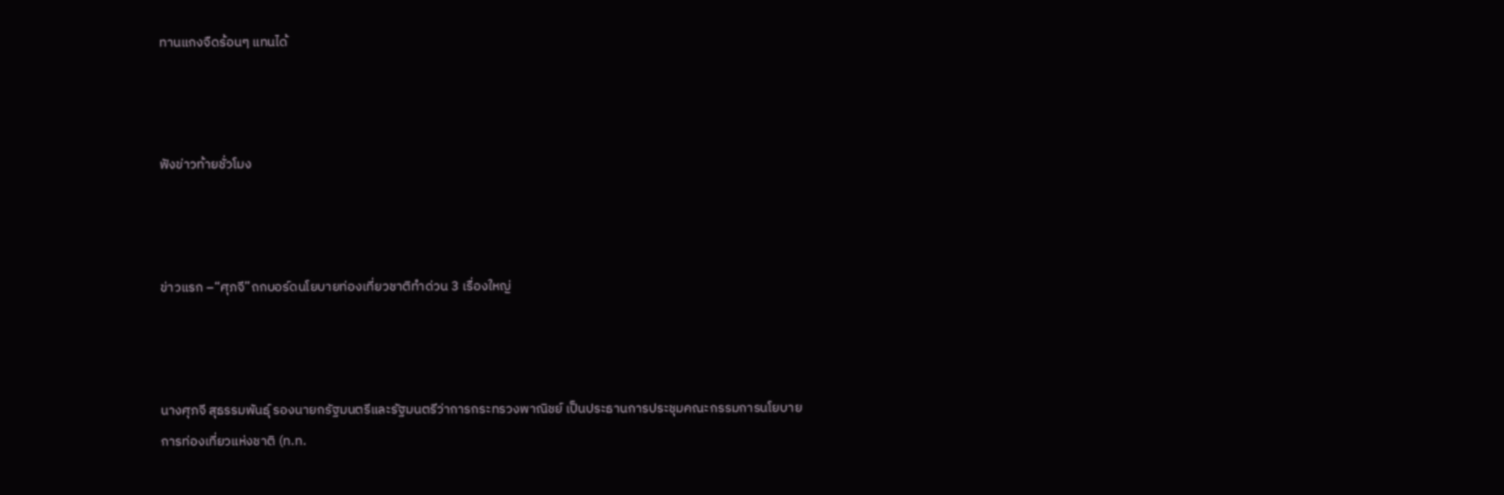ทานแกงจืดร้อนๆ แทนได้



ฟังข่าวท้ายชั่วโมง



ข่าวแรก –“ศุภจี”ถกบอร์ดนโยบายท่องเที่ยวชาติทำด่วน 3 เรื่องใหญ่



นางศุภจี สุธรรมพันธุ์ รองนายกรัฐมนตรีและรัฐมนตรีว่าการกระทรวงพาณิชย์ เป็นประธานการประชุมคณะกรรมการนโยบายการท่องเที่ยวแห่งชาติ (ท.ท.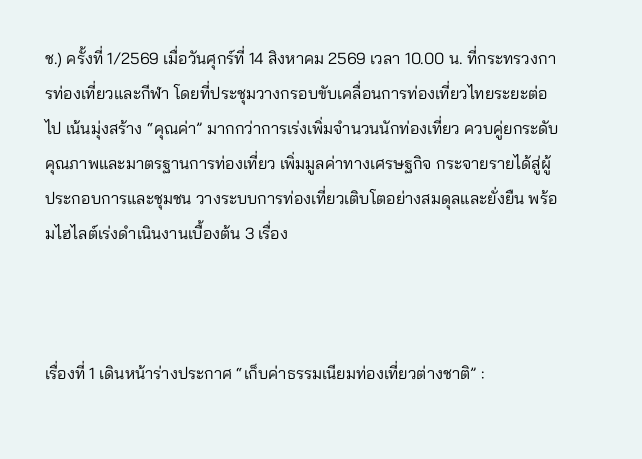ช.) ครั้งที่ 1/2569 เมื่อวันศุกร์ที่ 14 สิงหาคม 2569 เวลา 10.00 น. ที่กระทรวงการท่องเที่ยวและกีฬา โดยที่ประชุมวางกรอบขับเคลื่อนการท่องเที่ยวไทยระยะต่อไป เน้นมุ่งสร้าง “คุณค่า” มากกว่าการเร่งเพิ่มจำนวนนักท่องเที่ยว ควบคู่ยกระดับคุณภาพและมาตรฐานการท่องเที่ยว เพิ่มมูลค่าทางเศรษฐกิจ กระจายรายได้สู่ผู้ประกอบการและชุมชน วางระบบการท่องเที่ยวเติบโตอย่างสมดุลและยั่งยืน พร้อมไฮไลต์เร่งดำเนินงานเบื้องต้น 3 เรื่อง



เรื่องที่ 1 เดินหน้าร่างประกาศ “เก็บค่าธรรมเนียมท่องเที่ยวต่างชาติ” :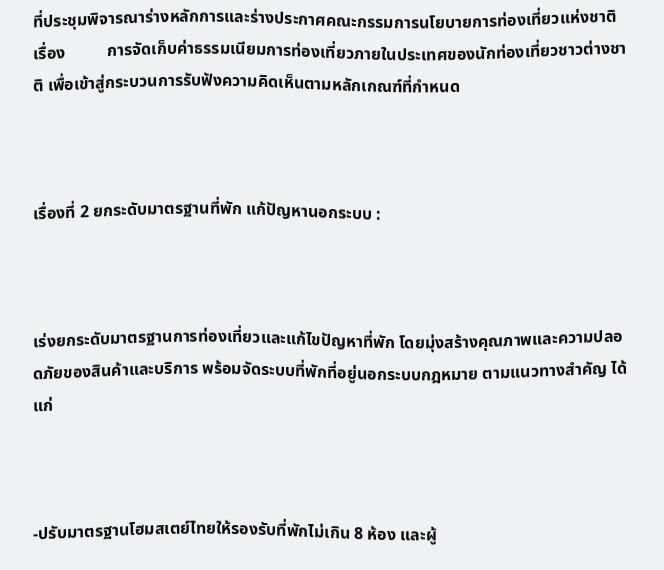ที่ประชุมพิจารณาร่างหลักการและร่างประกาศคณะกรรมการนโยบายการท่องเที่ยวแห่งชาติ เรื่อง          การจัดเก็บค่าธรรมเนียมการท่องเที่ยวภายในประเทศของนักท่องเที่ยวชาวต่างชาติ เพื่อเข้าสู่กระบวนการรับฟังความคิดเห็นตามหลักเกณฑ์ที่กำหนด



เรื่องที่ 2 ยกระดับมาตรฐานที่พัก แก้ปัญหานอกระบบ :



เร่งยกระดับมาตรฐานการท่องเที่ยวและแก้ไขปัญหาที่พัก โดยมุ่งสร้างคุณภาพและความปลอดภัยของสินค้าและบริการ พร้อมจัดระบบที่พักที่อยู่นอกระบบกฎหมาย ตามแนวทางสำคัญ ได้แก่



-ปรับมาตรฐานโฮมสเตย์ไทยให้รองรับที่พักไม่เกิน 8 ห้อง และผู้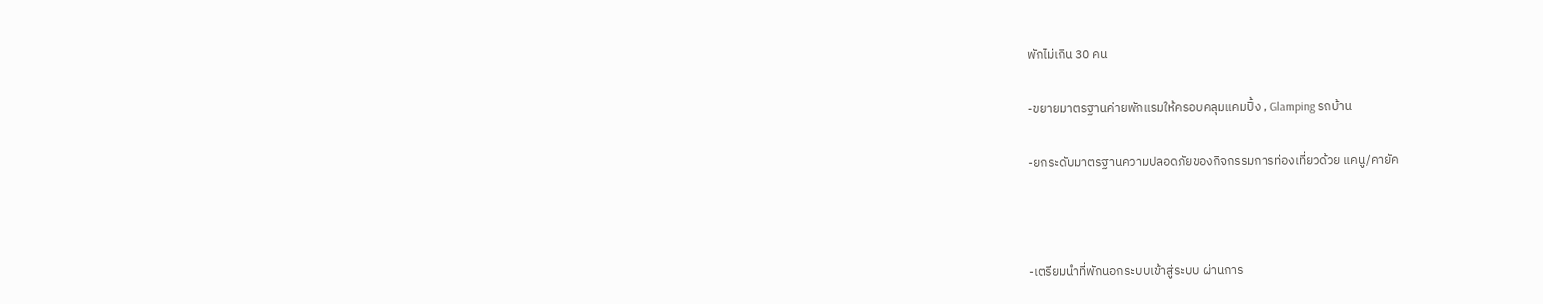พักไม่เกิน 30 คน

-ขยายมาตรฐานค่ายพักแรมให้ครอบคลุมแคมปิ้ง , Glamping รถบ้าน

-ยกระดับมาตรฐานความปลอดภัยของกิจกรรมการท่องเที่ยวด้วย แคนู/คายัค



-เตรียมนำที่พักนอกระบบเข้าสู่ระบบ ผ่านการ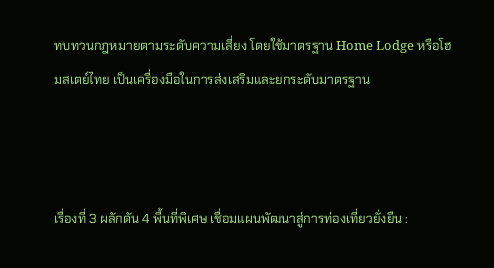ทบทวนกฎหมายตามระดับความเสี่ยง โดยใช้มาตรฐาน Home Lodge หรือโฮมสเตย์ไทย เป็นเครื่องมือในการส่งเสริมและยกระดับมาตรฐาน



เรื่องที่ 3 ผลักดัน 4 พื้นที่พิเศษ เชื่อมแผนพัฒนาสู่การท่องเที่ยวยั่งยืน :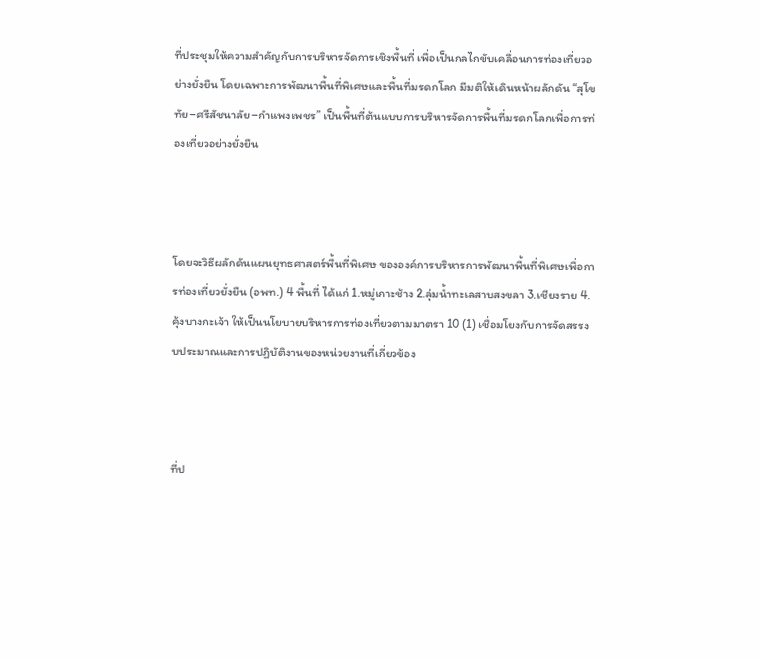ที่ประชุมให้ความสำคัญกับการบริหารจัดการเชิงพื้นที่ เพื่อเป็นกลไกขับเคลื่อนการท่องเที่ยวอย่างยั่งยืน โดยเฉพาะการพัฒนาพื้นที่พิเศษและพื้นที่มรดกโลก มีมติให้เดินหน้าผลักดัน “สุโขทัย–ศรีสัชนาลัย–กำแพงเพชร” เป็นพื้นที่ต้นแบบการบริหารจัดการพื้นที่มรดกโลกเพื่อการท่องเที่ยวอย่างยั่งยืน



โดยจะวิธีผลักดันแผนยุทธศาสตร์พื้นที่พิเศษ ขององค์การบริหารการพัฒนาพื้นที่พิเศษเพื่อการท่องเที่ยวยั่งยืน (อพท.) 4 พื้นที่ ได้แก่ 1.หมู่เกาะช้าง 2.ลุ่มน้ำทะเลสาบสงขลา 3.เชียงราย 4.คุ้งบางกะเจ้า ให้เป็นนโยบายบริหารการท่องเที่ยวตามมาตรา 10 (1) เชื่อมโยงกับการจัดสรรงบประมาณและการปฏิบัติงานของหน่วยงานที่เกี่ยวข้อง



ที่ป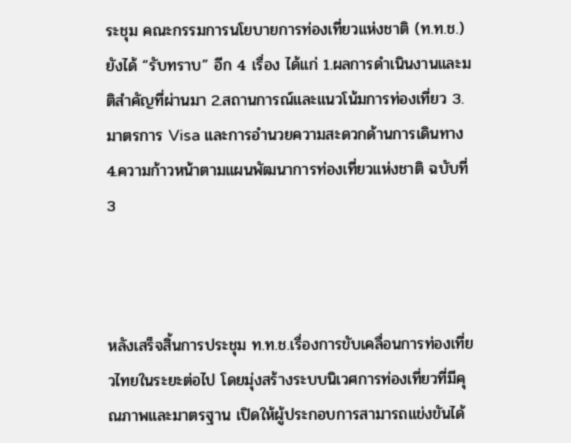ระชุม คณะกรรมการนโยบายการท่องเที่ยวแห่งชาติ (ท.ท.ช.) ยังได้ “รับทราบ” อีก 4 เรื่อง ได้แก่ 1.ผลการดำเนินงานและมติสำคัญที่ผ่านมา 2.สถานการณ์และแนวโน้มการท่องเที่ยว 3.มาตรการ Visa และการอำนวยความสะดวกด้านการเดินทาง 4.ความก้าวหน้าตามแผนพัฒนาการท่องเที่ยวแห่งชาติ ฉบับที่ 3



หลังเสร็จสิ้นการประชุม ท.ท.ช.เรื่องการขับเคลื่อนการท่องเที่ยวไทยในระยะต่อไป โดยมุ่งสร้างระบบนิเวศการท่องเที่ยวที่มีคุณภาพและมาตรฐาน เปิดให้ผู้ประกอบการสามารถแข่งขันได้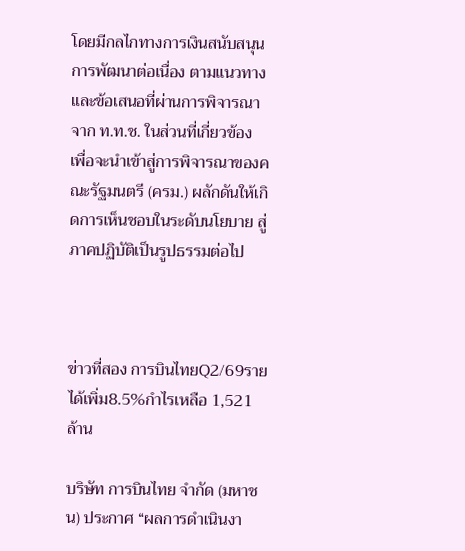โดยมีกลไกทางการเงินสนับสนุนการพัฒนาต่อเนื่อง ตามแนวทางและข้อเสนอที่ผ่านการพิจารณาจาก ท.ท.ช. ในส่วนที่เกี่ยวข้อง เพื่อจะนำเข้าสู่การพิจารณาของคณะรัฐมนตรี (ครม.) ผลักดันให้เกิดการเห็นชอบในระดับนโยบาย สู่ภาคปฏิบัติเป็นรูปธรรมต่อไป



ข่าวที่สอง การบินไทยQ2/69รายได้เพิ่ม8.5%กำไรเหลือ 1,521ล้าน

บริษัท การบินไทย จำกัด (มหาชน) ประกาศ “ผลการดำเนินงา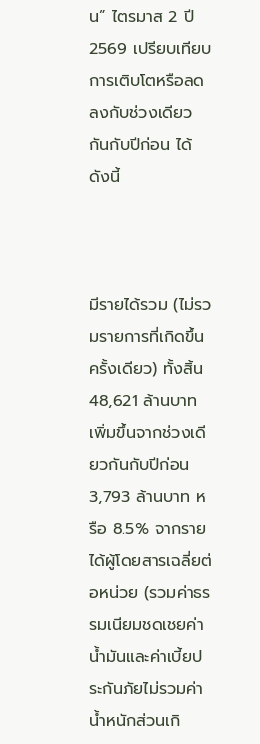น” ไตรมาส 2 ปี 2569 เปรียบเทียบการเติบโตหรือลดลงกับช่วงเดียวกันกับปีก่อน ได้ดังนี้



มีรายได้รวม (ไม่รวมรายการที่เกิดขึ้นครั้งเดียว) ทั้งสิ้น 48,621 ล้านบาท เพิ่มขึ้นจากช่วงเดียวกันกับปีก่อน 3,793 ล้านบาท หรือ 8.5% จากรายได้ผู้โดยสารเฉลี่ยต่อหน่วย (รวมค่าธรรมเนียมชดเชยค่าน้ำมันและค่าเบี้ยประกันภัยไม่รวมค่าน้ำหนักส่วนเกิ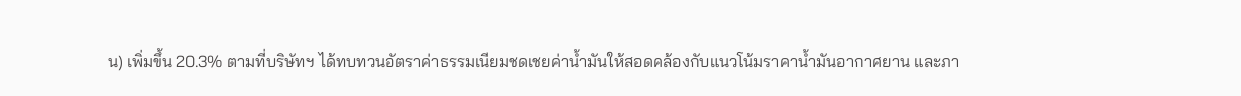น) เพิ่มขึ้น 20.3% ตามที่บริษัทฯ ได้ทบทวนอัตราค่าธรรมเนียมชดเชยค่าน้ำมันให้สอดคล้องกับแนวโน้มราคาน้ำมันอากาศยาน และภา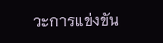วะการแข่งขัน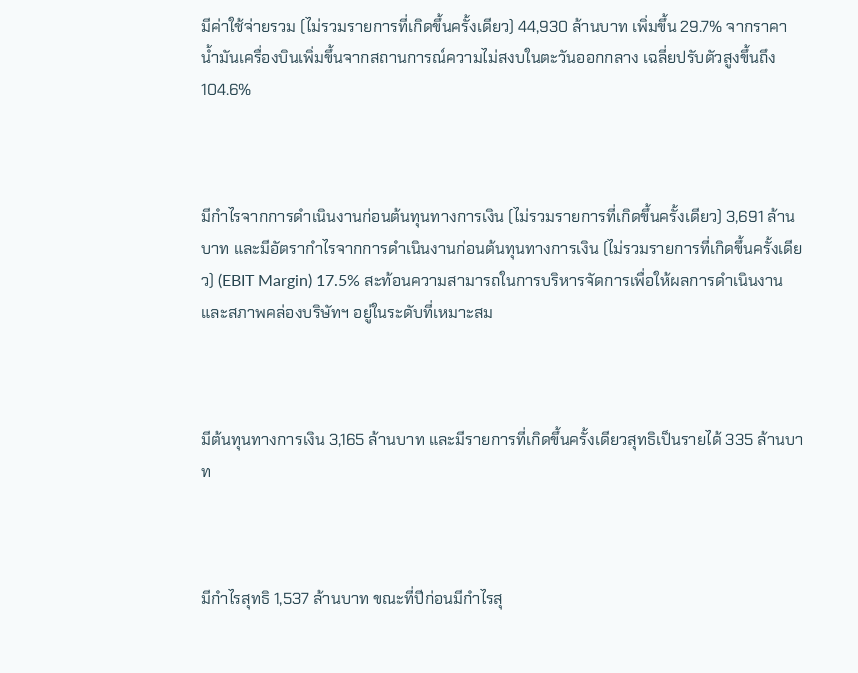มีค่าใช้จ่ายรวม (ไม่รวมรายการที่เกิดขึ้นครั้งเดียว) 44,930 ล้านบาท เพิ่มขึ้น 29.7% จากราคาน้ำมันเครื่องบินเพิ่มขึ้นจากสถานการณ์ความไม่สงบในตะวันออกกลาง เฉลี่ยปรับตัวสูงขึ้นถึง 104.6%



มีกำไรจากการดำเนินงานก่อนต้นทุนทางการเงิน (ไม่รวมรายการที่เกิดขึ้นครั้งเดียว) 3,691 ล้านบาท และมีอัตรากำไรจากการดำเนินงานก่อนต้นทุนทางการเงิน (ไม่รวมรายการที่เกิดขึ้นครั้งเดียว) (EBIT Margin) 17.5% สะท้อนความสามารถในการบริหารจัดการเพื่อให้ผลการดำเนินงานและสภาพคล่องบริษัทฯ อยู่ในระดับที่เหมาะสม



มีต้นทุนทางการเงิน 3,165 ล้านบาท และมีรายการที่เกิดขึ้นครั้งเดียวสุทธิเป็นรายได้ 335 ล้านบาท



มีกำไรสุทธิ 1,537 ล้านบาท ขณะที่ปีก่อนมีกำไรสุ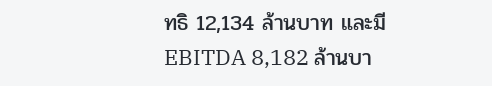ทธิ 12,134 ล้านบาท และมี EBITDA 8,182 ล้านบา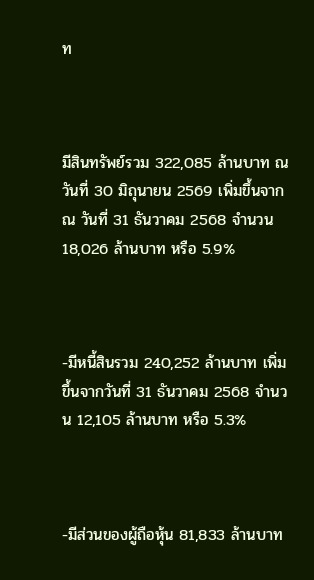ท



มีสินทรัพย์รวม 322,085 ล้านบาท ณ วันที่ 30 มิถุนายน 2569 เพิ่มขึ้นจาก ณ วันที่ 31 ธันวาคม 2568 จำนวน 18,026 ล้านบาท หรือ 5.9%



-มีหนี้สินรวม 240,252 ล้านบาท เพิ่มขึ้นจากวันที่ 31 ธันวาคม 2568 จำนวน 12,105 ล้านบาท หรือ 5.3%



-มีส่วนของผู้ถือหุ้น 81,833 ล้านบาท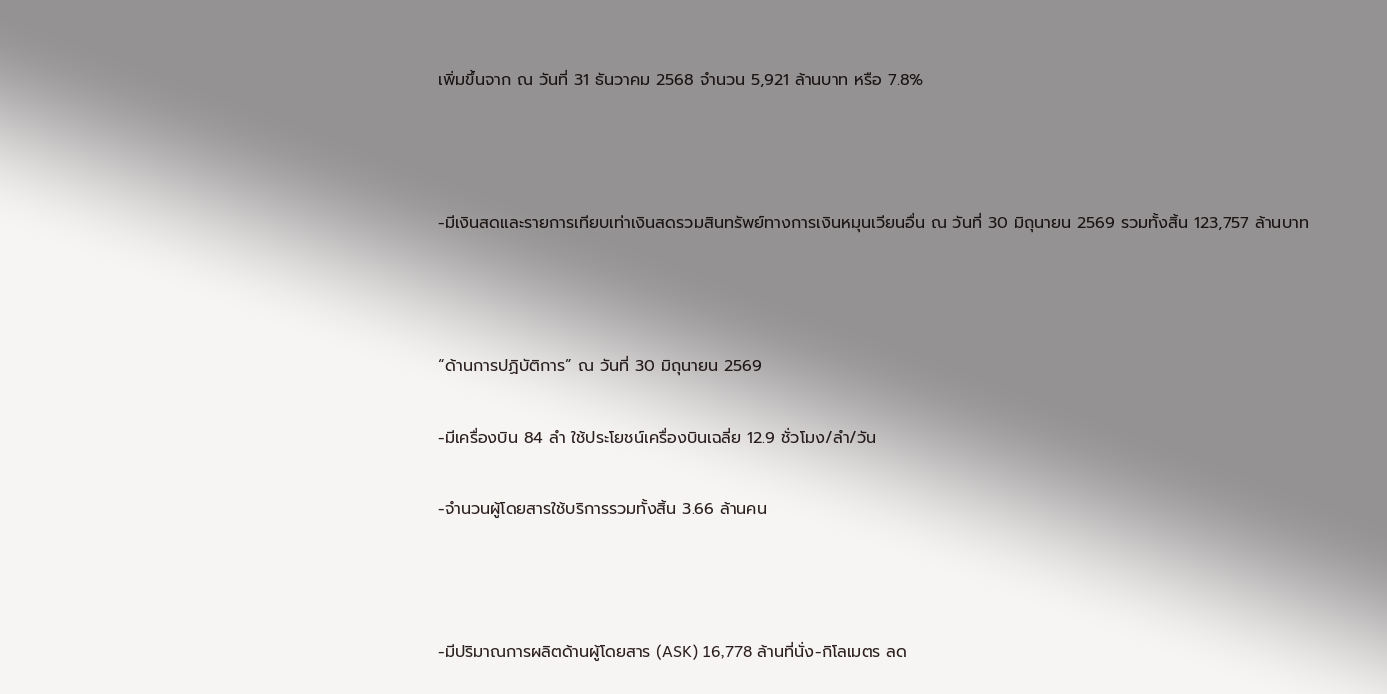เพิ่มขึ้นจาก ณ วันที่ 31 ธันวาคม 2568 จำนวน 5,921 ล้านบาท หรือ 7.8%



-มีเงินสดและรายการเทียบเท่าเงินสดรวมสินทรัพย์ทางการเงินหมุนเวียนอื่น ณ วันที่ 30 มิถุนายน 2569 รวมทั้งสิ้น 123,757 ล้านบาท



“ด้านการปฏิบัติการ” ณ วันที่ 30 มิถุนายน 2569

-มีเครื่องบิน 84 ลำ ใช้ประโยชน์เครื่องบินเฉลี่ย 12.9 ชั่วโมง/ลำ/วัน

-จำนวนผู้โดยสารใช้บริการรวมทั้งสิ้น 3.66 ล้านคน



-มีปริมาณการผลิตด้านผู้โดยสาร (ASK) 16,778 ล้านที่นั่ง-กิโลเมตร ลด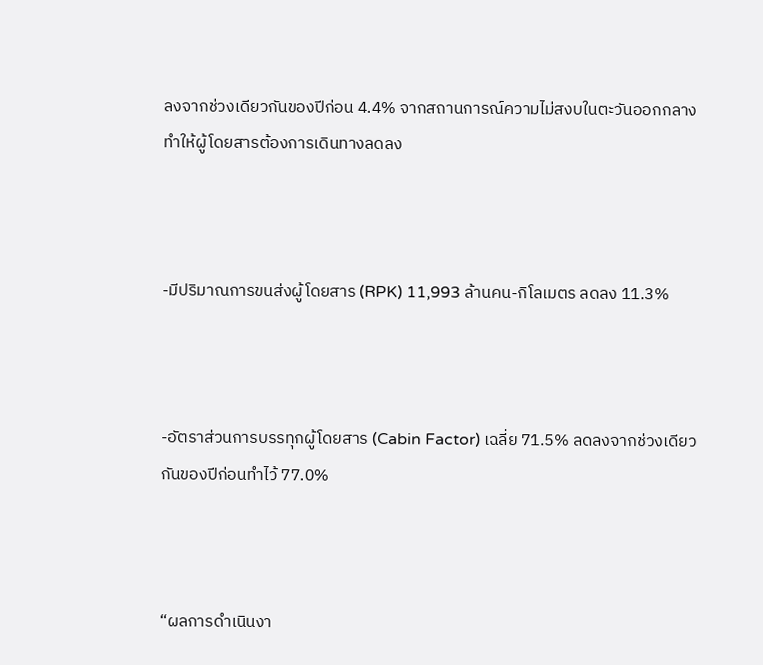ลงจากช่วงเดียวกันของปีก่อน 4.4% จากสถานการณ์ความไม่สงบในตะวันออกกลาง ทำให้ผู้โดยสารต้องการเดินทางลดลง



-มีปริมาณการขนส่งผู้โดยสาร (RPK) 11,993 ล้านคน-กิโลเมตร ลดลง 11.3%



-อัตราส่วนการบรรทุกผู้โดยสาร (Cabin Factor) เฉลี่ย 71.5% ลดลงจากช่วงเดียวกันของปีก่อนทำไว้ 77.0%



“ผลการดำเนินงา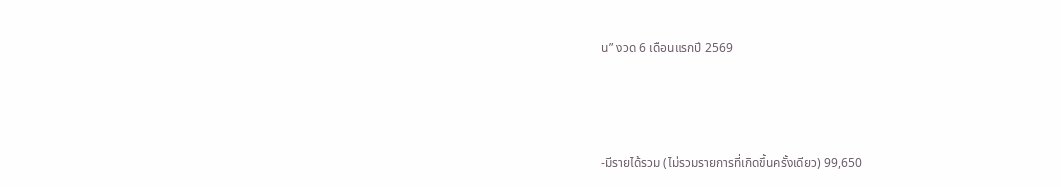น” งวด 6 เดือนแรกปี 2569



-มีรายได้รวม (ไม่รวมรายการที่เกิดขึ้นครั้งเดียว) 99,650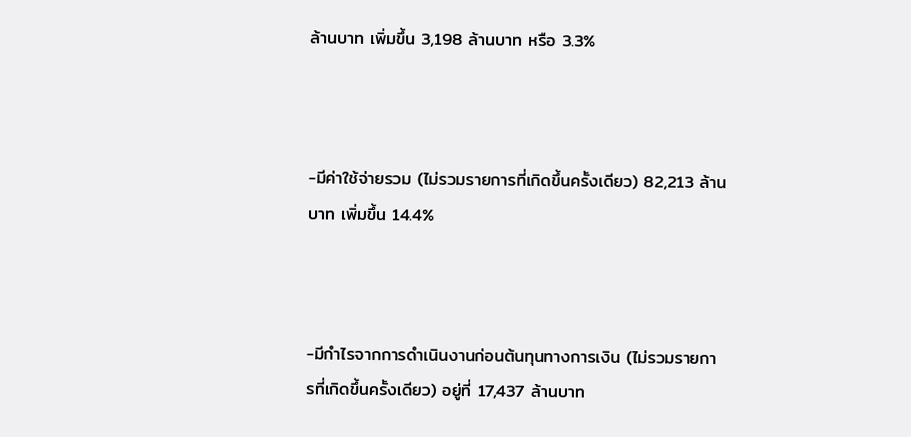ล้านบาท เพิ่มขึ้น 3,198 ล้านบาท หรือ 3.3%



-มีค่าใช้จ่ายรวม (ไม่รวมรายการที่เกิดขึ้นครั้งเดียว) 82,213 ล้านบาท เพิ่มขึ้น 14.4%



-มีกําไรจากการดำเนินงานก่อนต้นทุนทางการเงิน (ไม่รวมรายการที่เกิดขึ้นครั้งเดียว) อยู่ที่ 17,437 ล้านบาท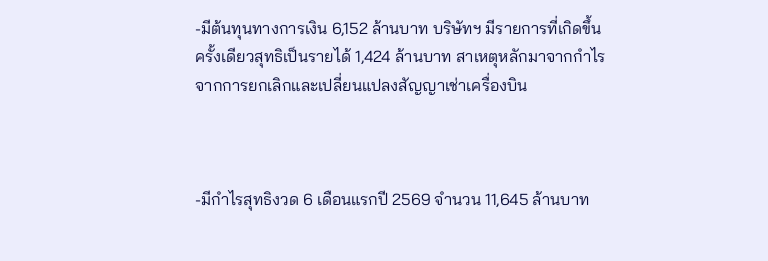-มีต้นทุนทางการเงิน 6,152 ล้านบาท บริษัทฯ มีรายการที่เกิดขึ้นครั้งเดียวสุทธิเป็นรายได้ 1,424 ล้านบาท สาเหตุหลักมาจากกำไรจากการยกเลิกและเปลี่ยนแปลงสัญญาเช่าเครื่องบิน



-มีกำไรสุทธิงวด 6 เดือนแรกปี 2569 จำนวน 11,645 ล้านบาท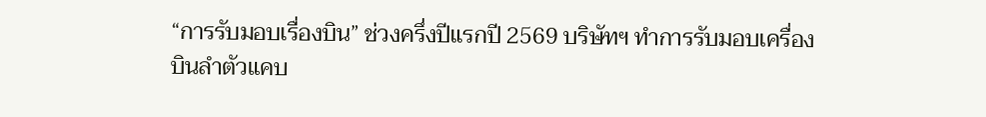“การรับมอบเรื่องบิน” ช่วงครึ่งปีแรกปี 2569 บริษัทฯ ทำการรับมอบเครื่องบินลำตัวแคบ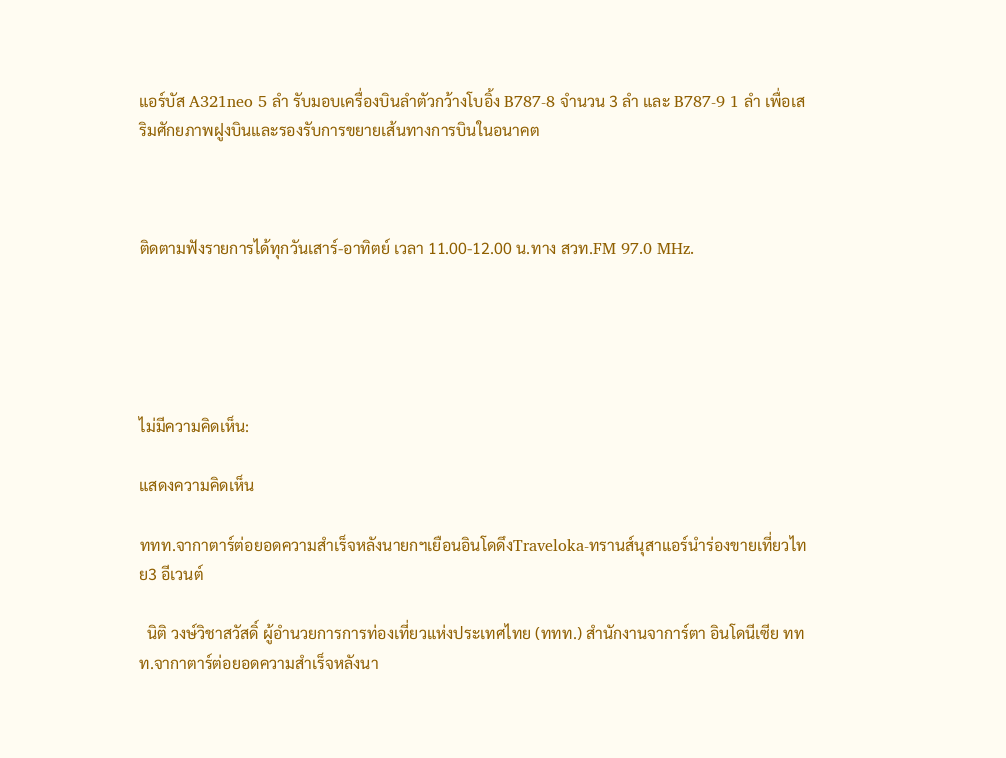แอร์บัส A321neo 5 ลำ รับมอบเครื่องบินลำตัวกว้างโบอิ้ง B787-8 จำนวน 3 ลำ และ B787-9 1 ลำ เพื่อเสริมศักยภาพฝูงบินและรองรับการขยายเส้นทางการบินในอนาคต



ติดตามฟังรายการได้ทุกวันเสาร์-อาทิตย์ เวลา 11.00-12.00 น.ทาง สวท.FM 97.0 MHz.





ไม่มีความคิดเห็น:

แสดงความคิดเห็น

ททท.จากาตาร์ต่อยอดความสำเร็จหลังนายกฯเยือนอินโดดึงTraveloka-ทรานส์นุสาแอร์นำร่องขายเที่ยวไทย3 อีเวนต์

  นิติ วงษ์วิชาสวัสดิ์ ผู้อำนวยการการท่องเที่ยวแห่งประเทศไทย (ททท.) สำนักงานจาการ์ตา อินโดนีเซีย ททท.จากาตาร์ต่อยอดความสำเร็จหลังนา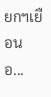ยกฯเยือนอ...